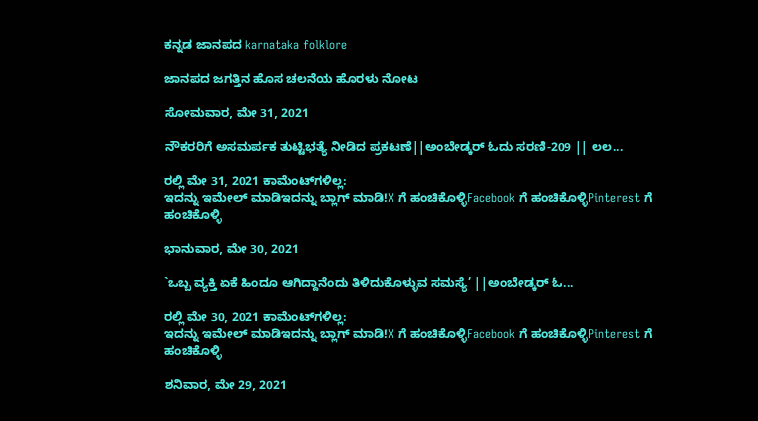ಕನ್ನಡ ಜಾನಪದ karnataka folklore

ಜಾನಪದ ಜಗತ್ತಿನ ಹೊಸ ಚಲನೆಯ ಹೊರಳು ನೋಟ

ಸೋಮವಾರ, ಮೇ 31, 2021

ನೌಕರರಿಗೆ ಅಸಮರ್ಪಕ ತುಟ್ಟಿಭತ್ಯೆ ನೀಡಿದ ಪ್ರಕಟಣೆ||ಅಂಬೇಡ್ಕರ್ ಓದು ಸರಣಿ-209 || ಲಲ...

ರಲ್ಲಿ ಮೇ 31, 2021 ಕಾಮೆಂಟ್‌ಗಳಿಲ್ಲ:
ಇದನ್ನು ಇಮೇಲ್ ಮಾಡಿಇದನ್ನು ಬ್ಲಾಗ್ ಮಾಡಿ!X ಗೆ ಹಂಚಿಕೊಳ್ಳಿFacebook ಗೆ ಹಂಚಿಕೊಳ್ಳಿPinterest ಗೆ ಹಂಚಿಕೊಳ್ಳಿ

ಭಾನುವಾರ, ಮೇ 30, 2021

`ಒಬ್ಬ ವ್ಯಕ್ತಿ ಏಕೆ ಹಿಂದೂ ಆಗಿದ್ದಾನೆಂದು ತಿಳಿದುಕೊಳ್ಳುವ ಸಮಸ್ಯೆ’ ||ಅಂಬೇಡ್ಕರ್ ಓ...

ರಲ್ಲಿ ಮೇ 30, 2021 ಕಾಮೆಂಟ್‌ಗಳಿಲ್ಲ:
ಇದನ್ನು ಇಮೇಲ್ ಮಾಡಿಇದನ್ನು ಬ್ಲಾಗ್ ಮಾಡಿ!X ಗೆ ಹಂಚಿಕೊಳ್ಳಿFacebook ಗೆ ಹಂಚಿಕೊಳ್ಳಿPinterest ಗೆ ಹಂಚಿಕೊಳ್ಳಿ

ಶನಿವಾರ, ಮೇ 29, 2021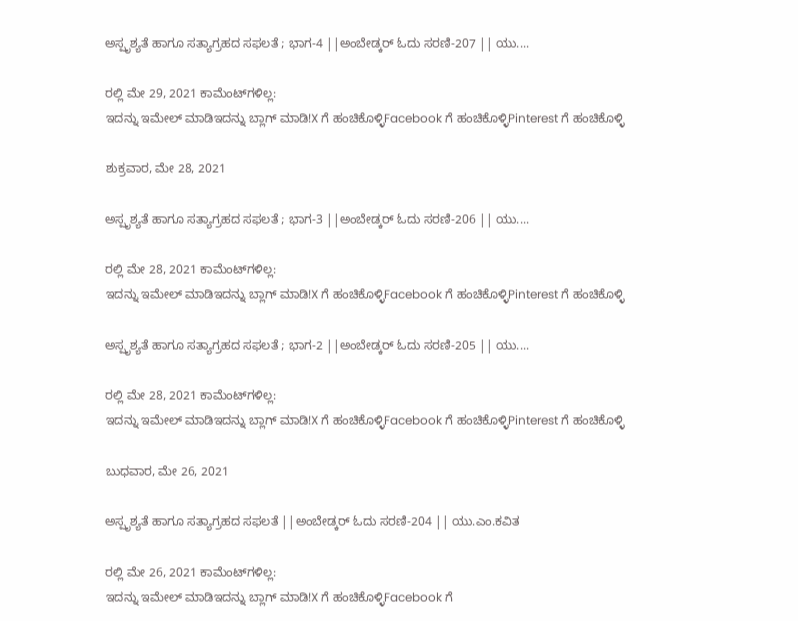ಅಸ್ಪೃಶ್ಯತೆ ಹಾಗೂ ಸತ್ಯಾಗ್ರಹದ ಸಫಲತೆ ; ಭಾಗ-4 ||ಅಂಬೇಡ್ಕರ್ ಓದು ಸರಣಿ-207 || ಯು....

ರಲ್ಲಿ ಮೇ 29, 2021 ಕಾಮೆಂಟ್‌ಗಳಿಲ್ಲ:
ಇದನ್ನು ಇಮೇಲ್ ಮಾಡಿಇದನ್ನು ಬ್ಲಾಗ್ ಮಾಡಿ!X ಗೆ ಹಂಚಿಕೊಳ್ಳಿFacebook ಗೆ ಹಂಚಿಕೊಳ್ಳಿPinterest ಗೆ ಹಂಚಿಕೊಳ್ಳಿ

ಶುಕ್ರವಾರ, ಮೇ 28, 2021

ಅಸ್ಪೃಶ್ಯತೆ ಹಾಗೂ ಸತ್ಯಾಗ್ರಹದ ಸಫಲತೆ ; ಭಾಗ-3 ||ಅಂಬೇಡ್ಕರ್ ಓದು ಸರಣಿ-206 || ಯು....

ರಲ್ಲಿ ಮೇ 28, 2021 ಕಾಮೆಂಟ್‌ಗಳಿಲ್ಲ:
ಇದನ್ನು ಇಮೇಲ್ ಮಾಡಿಇದನ್ನು ಬ್ಲಾಗ್ ಮಾಡಿ!X ಗೆ ಹಂಚಿಕೊಳ್ಳಿFacebook ಗೆ ಹಂಚಿಕೊಳ್ಳಿPinterest ಗೆ ಹಂಚಿಕೊಳ್ಳಿ

ಅಸ್ಪೃಶ್ಯತೆ ಹಾಗೂ ಸತ್ಯಾಗ್ರಹದ ಸಫಲತೆ ; ಭಾಗ-2 ||ಅಂಬೇಡ್ಕರ್ ಓದು ಸರಣಿ-205 || ಯು....

ರಲ್ಲಿ ಮೇ 28, 2021 ಕಾಮೆಂಟ್‌ಗಳಿಲ್ಲ:
ಇದನ್ನು ಇಮೇಲ್ ಮಾಡಿಇದನ್ನು ಬ್ಲಾಗ್ ಮಾಡಿ!X ಗೆ ಹಂಚಿಕೊಳ್ಳಿFacebook ಗೆ ಹಂಚಿಕೊಳ್ಳಿPinterest ಗೆ ಹಂಚಿಕೊಳ್ಳಿ

ಬುಧವಾರ, ಮೇ 26, 2021

ಅಸ್ಪೃಶ್ಯತೆ ಹಾಗೂ ಸತ್ಯಾಗ್ರಹದ ಸಫಲತೆ ||ಅಂಬೇಡ್ಕರ್ ಓದು ಸರಣಿ-204 || ಯು.ಎಂ.ಕವಿತ

ರಲ್ಲಿ ಮೇ 26, 2021 ಕಾಮೆಂಟ್‌ಗಳಿಲ್ಲ:
ಇದನ್ನು ಇಮೇಲ್ ಮಾಡಿಇದನ್ನು ಬ್ಲಾಗ್ ಮಾಡಿ!X ಗೆ ಹಂಚಿಕೊಳ್ಳಿFacebook ಗೆ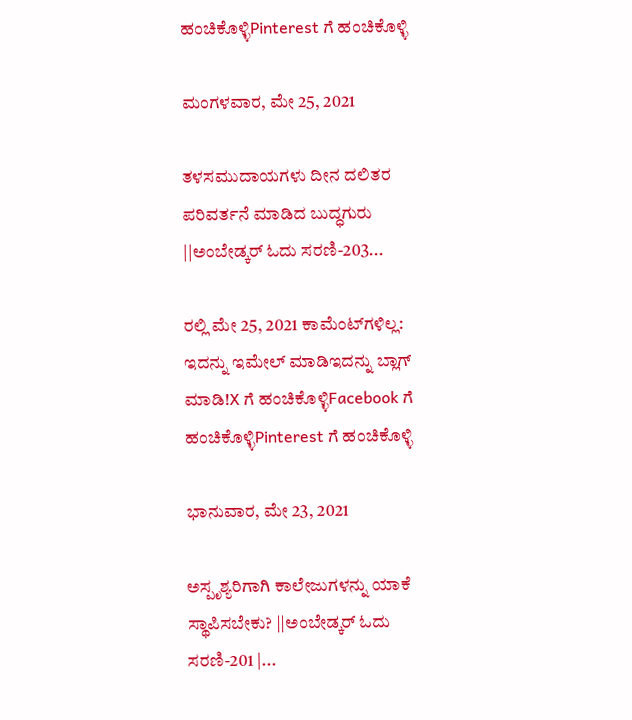ಹಂಚಿಕೊಳ್ಳಿPinterest ಗೆ ಹಂಚಿಕೊಳ್ಳಿ

ಮಂಗಳವಾರ, ಮೇ 25, 2021

ತಳಸಮುದಾಯಗಳು ದೀನ ದಲಿತರ ಪರಿವರ್ತನೆ ಮಾಡಿದ ಬುದ್ಧಗುರು ||ಅಂಬೇಡ್ಕರ್ ಓದು ಸರಣಿ-203...

ರಲ್ಲಿ ಮೇ 25, 2021 ಕಾಮೆಂಟ್‌ಗಳಿಲ್ಲ:
ಇದನ್ನು ಇಮೇಲ್ ಮಾಡಿಇದನ್ನು ಬ್ಲಾಗ್ ಮಾಡಿ!X ಗೆ ಹಂಚಿಕೊಳ್ಳಿFacebook ಗೆ ಹಂಚಿಕೊಳ್ಳಿPinterest ಗೆ ಹಂಚಿಕೊಳ್ಳಿ

ಭಾನುವಾರ, ಮೇ 23, 2021

ಅಸ್ಪೃಶ್ಯರಿಗಾಗಿ ಕಾಲೇಜುಗಳನ್ನು ಯಾಕೆ ಸ್ಥಾಪಿಸಬೇಕು? ||ಅಂಬೇಡ್ಕರ್ ಓದು ಸರಣಿ-201 |...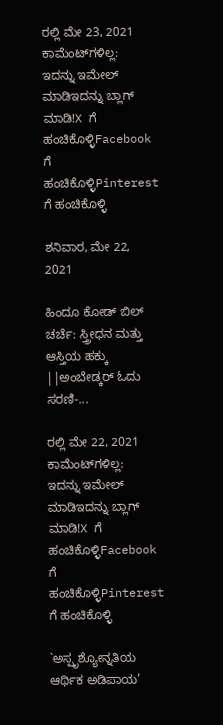ರಲ್ಲಿ ಮೇ 23, 2021 ಕಾಮೆಂಟ್‌ಗಳಿಲ್ಲ:
ಇದನ್ನು ಇಮೇಲ್ ಮಾಡಿಇದನ್ನು ಬ್ಲಾಗ್ ಮಾಡಿ!X ಗೆ ಹಂಚಿಕೊಳ್ಳಿFacebook ಗೆ ಹಂಚಿಕೊಳ್ಳಿPinterest ಗೆ ಹಂಚಿಕೊಳ್ಳಿ

ಶನಿವಾರ, ಮೇ 22, 2021

ಹಿಂದೂ ಕೋಡ್ ಬಿಲ್ ಚರ್ಚೆ: ಸ್ತ್ರೀಧನ ಮತ್ತು ಆಸ್ತಿಯ ಹಕ್ಕು ||ಅಂಬೇಡ್ಕರ್ ಓದು ಸರಣಿ-...

ರಲ್ಲಿ ಮೇ 22, 2021 ಕಾಮೆಂಟ್‌ಗಳಿಲ್ಲ:
ಇದನ್ನು ಇಮೇಲ್ ಮಾಡಿಇದನ್ನು ಬ್ಲಾಗ್ ಮಾಡಿ!X ಗೆ ಹಂಚಿಕೊಳ್ಳಿFacebook ಗೆ ಹಂಚಿಕೊಳ್ಳಿPinterest ಗೆ ಹಂಚಿಕೊಳ್ಳಿ

`ಅಸ್ಪೃಶ್ಯೋನ್ನತಿಯ ಆರ್ಥಿಕ ಅಡಿಪಾಯ’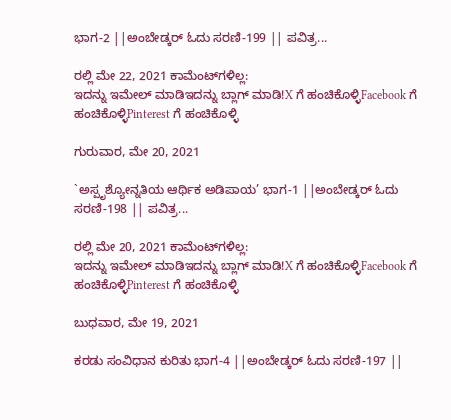ಭಾಗ-2 ||ಅಂಬೇಡ್ಕರ್ ಓದು ಸರಣಿ-199 || ಪವಿತ್ರ...

ರಲ್ಲಿ ಮೇ 22, 2021 ಕಾಮೆಂಟ್‌ಗಳಿಲ್ಲ:
ಇದನ್ನು ಇಮೇಲ್ ಮಾಡಿಇದನ್ನು ಬ್ಲಾಗ್ ಮಾಡಿ!X ಗೆ ಹಂಚಿಕೊಳ್ಳಿFacebook ಗೆ ಹಂಚಿಕೊಳ್ಳಿPinterest ಗೆ ಹಂಚಿಕೊಳ್ಳಿ

ಗುರುವಾರ, ಮೇ 20, 2021

`ಅಸ್ಪೃಶ್ಯೋನ್ನತಿಯ ಆರ್ಥಿಕ ಅಡಿಪಾಯ’ ಭಾಗ-1 ||ಅಂಬೇಡ್ಕರ್ ಓದು ಸರಣಿ-198 || ಪವಿತ್ರ...

ರಲ್ಲಿ ಮೇ 20, 2021 ಕಾಮೆಂಟ್‌ಗಳಿಲ್ಲ:
ಇದನ್ನು ಇಮೇಲ್ ಮಾಡಿಇದನ್ನು ಬ್ಲಾಗ್ ಮಾಡಿ!X ಗೆ ಹಂಚಿಕೊಳ್ಳಿFacebook ಗೆ ಹಂಚಿಕೊಳ್ಳಿPinterest ಗೆ ಹಂಚಿಕೊಳ್ಳಿ

ಬುಧವಾರ, ಮೇ 19, 2021

ಕರಡು ಸಂವಿಧಾನ ಕುರಿತು ಭಾಗ-4 ||ಅಂಬೇಡ್ಕರ್ ಓದು ಸರಣಿ-197 ||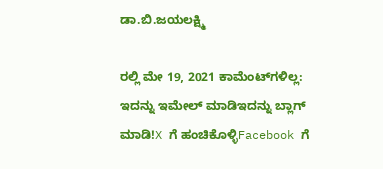ಡಾ.ಬಿ.ಜಯಲಕ್ಷ್ಮಿ

ರಲ್ಲಿ ಮೇ 19, 2021 ಕಾಮೆಂಟ್‌ಗಳಿಲ್ಲ:
ಇದನ್ನು ಇಮೇಲ್ ಮಾಡಿಇದನ್ನು ಬ್ಲಾಗ್ ಮಾಡಿ!X ಗೆ ಹಂಚಿಕೊಳ್ಳಿFacebook ಗೆ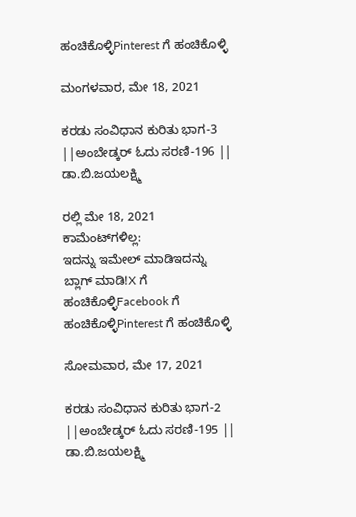ಹಂಚಿಕೊಳ್ಳಿPinterest ಗೆ ಹಂಚಿಕೊಳ್ಳಿ

ಮಂಗಳವಾರ, ಮೇ 18, 2021

ಕರಡು ಸಂವಿಧಾನ ಕುರಿತು ಭಾಗ-3 ||ಅಂಬೇಡ್ಕರ್ ಓದು ಸರಣಿ-196 || ಡಾ.ಬಿ.ಜಯಲಕ್ಷ್ಮಿ

ರಲ್ಲಿ ಮೇ 18, 2021 ಕಾಮೆಂಟ್‌ಗಳಿಲ್ಲ:
ಇದನ್ನು ಇಮೇಲ್ ಮಾಡಿಇದನ್ನು ಬ್ಲಾಗ್ ಮಾಡಿ!X ಗೆ ಹಂಚಿಕೊಳ್ಳಿFacebook ಗೆ ಹಂಚಿಕೊಳ್ಳಿPinterest ಗೆ ಹಂಚಿಕೊಳ್ಳಿ

ಸೋಮವಾರ, ಮೇ 17, 2021

ಕರಡು ಸಂವಿಧಾನ ಕುರಿತು ಭಾಗ-2 ||ಅಂಬೇಡ್ಕರ್ ಓದು ಸರಣಿ-195 || ಡಾ.ಬಿ.ಜಯಲಕ್ಷ್ಮಿ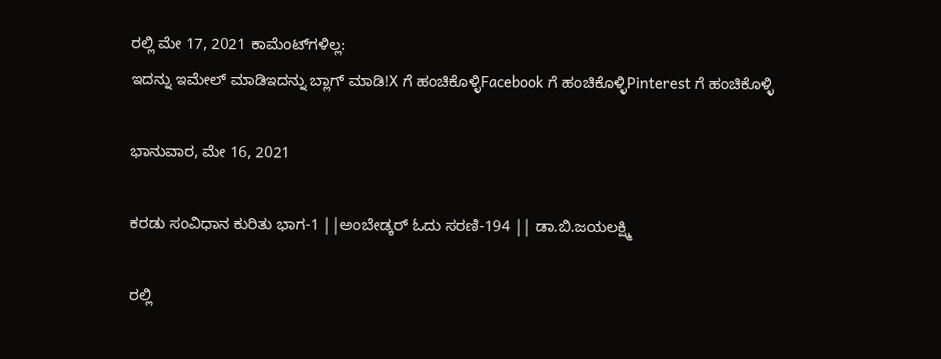ರಲ್ಲಿ ಮೇ 17, 2021 ಕಾಮೆಂಟ್‌ಗಳಿಲ್ಲ:
ಇದನ್ನು ಇಮೇಲ್ ಮಾಡಿಇದನ್ನು ಬ್ಲಾಗ್ ಮಾಡಿ!X ಗೆ ಹಂಚಿಕೊಳ್ಳಿFacebook ಗೆ ಹಂಚಿಕೊಳ್ಳಿPinterest ಗೆ ಹಂಚಿಕೊಳ್ಳಿ

ಭಾನುವಾರ, ಮೇ 16, 2021

ಕರಡು ಸಂವಿಧಾನ ಕುರಿತು ಭಾಗ-1 ||ಅಂಬೇಡ್ಕರ್ ಓದು ಸರಣಿ-194 || ಡಾ.ಬಿ.ಜಯಲಕ್ಷ್ಮಿ

ರಲ್ಲಿ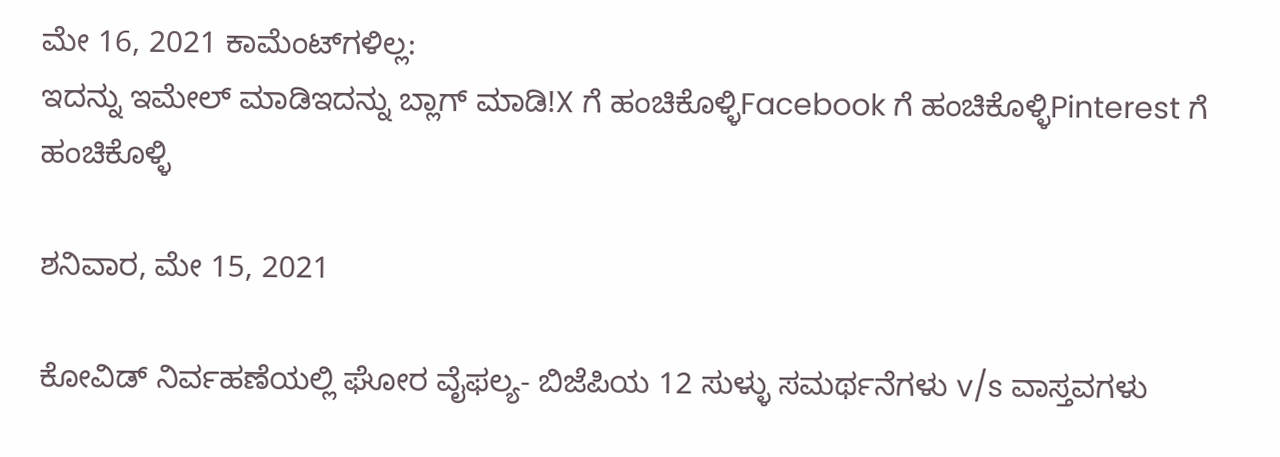ಮೇ 16, 2021 ಕಾಮೆಂಟ್‌ಗಳಿಲ್ಲ:
ಇದನ್ನು ಇಮೇಲ್ ಮಾಡಿಇದನ್ನು ಬ್ಲಾಗ್ ಮಾಡಿ!X ಗೆ ಹಂಚಿಕೊಳ್ಳಿFacebook ಗೆ ಹಂಚಿಕೊಳ್ಳಿPinterest ಗೆ ಹಂಚಿಕೊಳ್ಳಿ

ಶನಿವಾರ, ಮೇ 15, 2021

ಕೋವಿಡ್ ನಿರ್ವಹಣೆಯಲ್ಲಿ ಘೋರ ವೈಫಲ್ಯ- ಬಿಜೆಪಿಯ 12 ಸುಳ್ಳು ಸಮರ್ಥನೆಗಳು v/s ವಾಸ್ತವಗಳು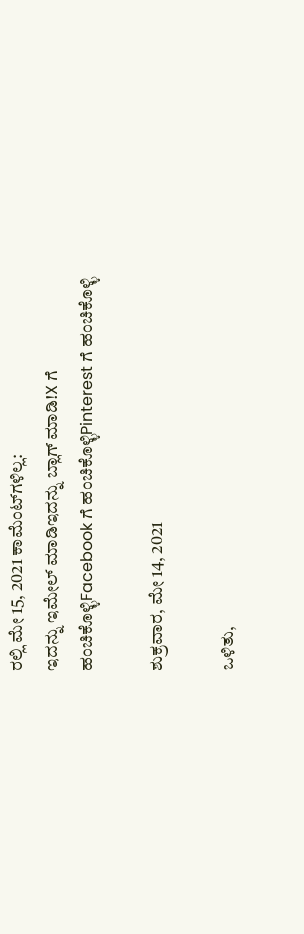ರಲ್ಲಿ ಮೇ 15, 2021 ಕಾಮೆಂಟ್‌ಗಳಿಲ್ಲ:
ಇದನ್ನು ಇಮೇಲ್ ಮಾಡಿಇದನ್ನು ಬ್ಲಾಗ್ ಮಾಡಿ!X ಗೆ ಹಂಚಿಕೊಳ್ಳಿFacebook ಗೆ ಹಂಚಿಕೊಳ್ಳಿPinterest ಗೆ ಹಂಚಿಕೊಳ್ಳಿ

ಶುಕ್ರವಾರ, ಮೇ 14, 2021

ಒಳಿತು,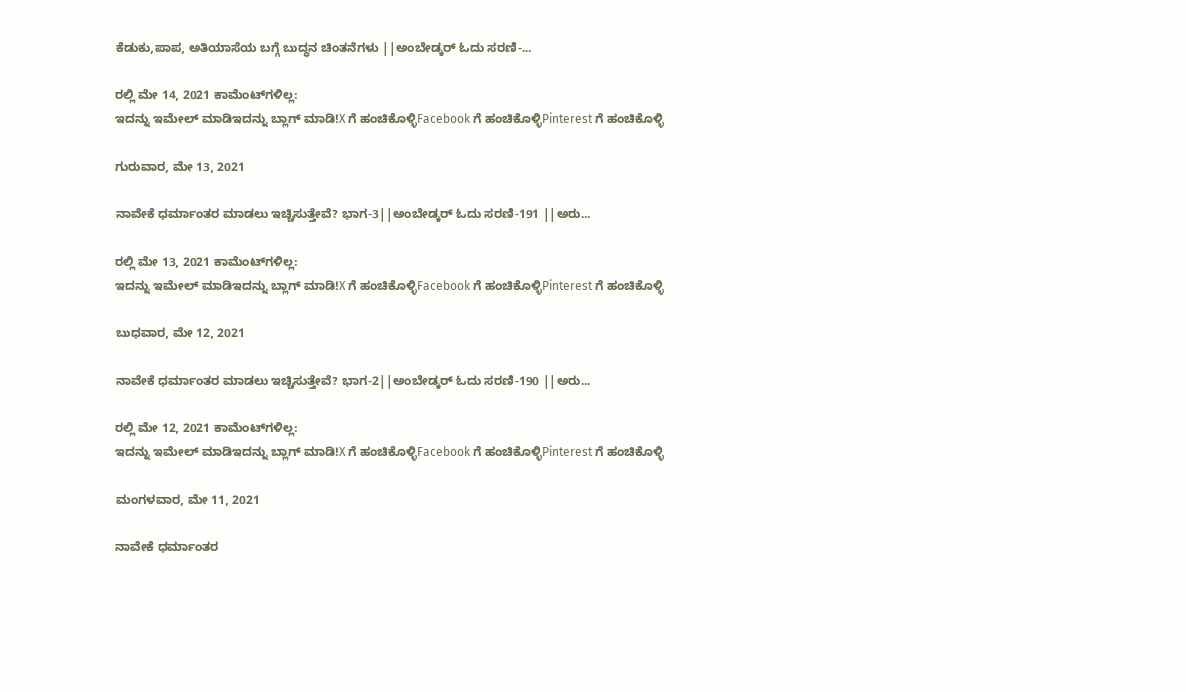ಕೆಡುಕು,ಪಾಪ, ಅತಿಯಾಸೆಯ ಬಗ್ಗೆ ಬುದ್ಧನ ಚಿಂತನೆಗಳು ||ಅಂಬೇಡ್ಕರ್ ಓದು ಸರಣಿ-...

ರಲ್ಲಿ ಮೇ 14, 2021 ಕಾಮೆಂಟ್‌ಗಳಿಲ್ಲ:
ಇದನ್ನು ಇಮೇಲ್ ಮಾಡಿಇದನ್ನು ಬ್ಲಾಗ್ ಮಾಡಿ!X ಗೆ ಹಂಚಿಕೊಳ್ಳಿFacebook ಗೆ ಹಂಚಿಕೊಳ್ಳಿPinterest ಗೆ ಹಂಚಿಕೊಳ್ಳಿ

ಗುರುವಾರ, ಮೇ 13, 2021

ನಾವೇಕೆ ಧರ್ಮಾಂತರ ಮಾಡಲು ಇಚ್ಚಿಸುತ್ತೇವೆ? ಭಾಗ-3||ಅಂಬೇಡ್ಕರ್ ಓದು ಸರಣಿ-191 ||ಅರು...

ರಲ್ಲಿ ಮೇ 13, 2021 ಕಾಮೆಂಟ್‌ಗಳಿಲ್ಲ:
ಇದನ್ನು ಇಮೇಲ್ ಮಾಡಿಇದನ್ನು ಬ್ಲಾಗ್ ಮಾಡಿ!X ಗೆ ಹಂಚಿಕೊಳ್ಳಿFacebook ಗೆ ಹಂಚಿಕೊಳ್ಳಿPinterest ಗೆ ಹಂಚಿಕೊಳ್ಳಿ

ಬುಧವಾರ, ಮೇ 12, 2021

ನಾವೇಕೆ ಧರ್ಮಾಂತರ ಮಾಡಲು ಇಚ್ಚಿಸುತ್ತೇವೆ? ಭಾಗ-2||ಅಂಬೇಡ್ಕರ್ ಓದು ಸರಣಿ-190 ||ಅರು...

ರಲ್ಲಿ ಮೇ 12, 2021 ಕಾಮೆಂಟ್‌ಗಳಿಲ್ಲ:
ಇದನ್ನು ಇಮೇಲ್ ಮಾಡಿಇದನ್ನು ಬ್ಲಾಗ್ ಮಾಡಿ!X ಗೆ ಹಂಚಿಕೊಳ್ಳಿFacebook ಗೆ ಹಂಚಿಕೊಳ್ಳಿPinterest ಗೆ ಹಂಚಿಕೊಳ್ಳಿ

ಮಂಗಳವಾರ, ಮೇ 11, 2021

ನಾವೇಕೆ ಧರ್ಮಾಂತರ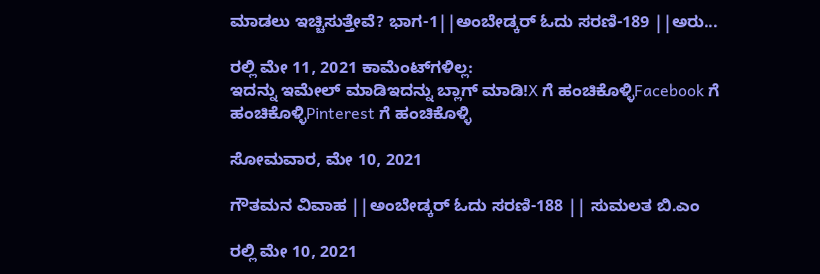ಮಾಡಲು ಇಚ್ಚಿಸುತ್ತೇವೆ? ಭಾಗ-1||ಅಂಬೇಡ್ಕರ್ ಓದು ಸರಣಿ-189 ||ಅರು...

ರಲ್ಲಿ ಮೇ 11, 2021 ಕಾಮೆಂಟ್‌ಗಳಿಲ್ಲ:
ಇದನ್ನು ಇಮೇಲ್ ಮಾಡಿಇದನ್ನು ಬ್ಲಾಗ್ ಮಾಡಿ!X ಗೆ ಹಂಚಿಕೊಳ್ಳಿFacebook ಗೆ ಹಂಚಿಕೊಳ್ಳಿPinterest ಗೆ ಹಂಚಿಕೊಳ್ಳಿ

ಸೋಮವಾರ, ಮೇ 10, 2021

ಗೌತಮನ ವಿವಾಹ ||ಅಂಬೇಡ್ಕರ್ ಓದು ಸರಣಿ-188 || ಸುಮಲತ ಬಿ.ಎಂ

ರಲ್ಲಿ ಮೇ 10, 2021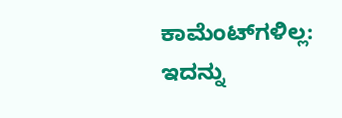ಕಾಮೆಂಟ್‌ಗಳಿಲ್ಲ:
ಇದನ್ನು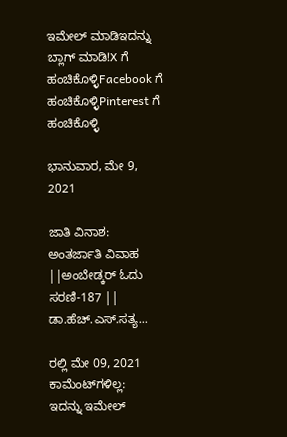ಇಮೇಲ್ ಮಾಡಿಇದನ್ನು ಬ್ಲಾಗ್ ಮಾಡಿ!X ಗೆ ಹಂಚಿಕೊಳ್ಳಿFacebook ಗೆ ಹಂಚಿಕೊಳ್ಳಿPinterest ಗೆ ಹಂಚಿಕೊಳ್ಳಿ

ಭಾನುವಾರ, ಮೇ 9, 2021

ಜಾತಿ ವಿನಾಶ: ಅಂತರ್ಜಾತಿ ವಿವಾಹ ||ಅಂಬೇಡ್ಕರ್ ಓದು ಸರಣಿ-187 || ಡಾ.ಹೆಚ್.ಎಸ್.ಸತ್ಯ...

ರಲ್ಲಿ ಮೇ 09, 2021 ಕಾಮೆಂಟ್‌ಗಳಿಲ್ಲ:
ಇದನ್ನು ಇಮೇಲ್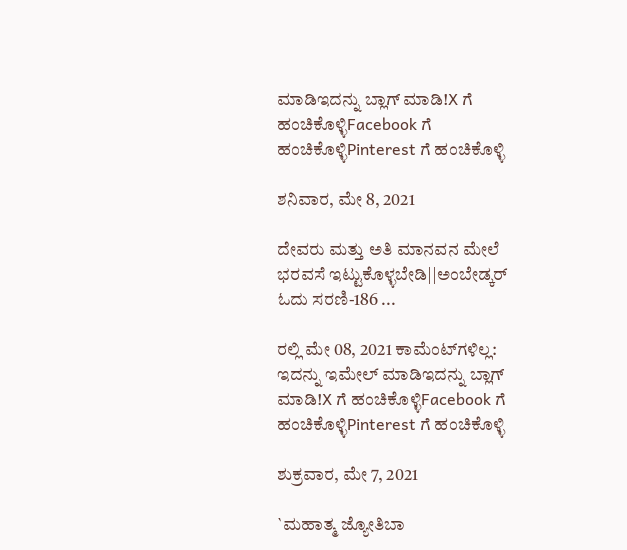ಮಾಡಿಇದನ್ನು ಬ್ಲಾಗ್ ಮಾಡಿ!X ಗೆ ಹಂಚಿಕೊಳ್ಳಿFacebook ಗೆ ಹಂಚಿಕೊಳ್ಳಿPinterest ಗೆ ಹಂಚಿಕೊಳ್ಳಿ

ಶನಿವಾರ, ಮೇ 8, 2021

ದೇವರು ಮತ್ತು ಅತಿ ಮಾನವನ ಮೇಲೆ ಭರವಸೆ ಇಟ್ಟುಕೊಳ್ಳಬೇಡಿ||ಅಂಬೇಡ್ಕರ್ ಓದು ಸರಣಿ-186 ...

ರಲ್ಲಿ ಮೇ 08, 2021 ಕಾಮೆಂಟ್‌ಗಳಿಲ್ಲ:
ಇದನ್ನು ಇಮೇಲ್ ಮಾಡಿಇದನ್ನು ಬ್ಲಾಗ್ ಮಾಡಿ!X ಗೆ ಹಂಚಿಕೊಳ್ಳಿFacebook ಗೆ ಹಂಚಿಕೊಳ್ಳಿPinterest ಗೆ ಹಂಚಿಕೊಳ್ಳಿ

ಶುಕ್ರವಾರ, ಮೇ 7, 2021

`ಮಹಾತ್ಮ ಜ್ಯೋತಿಬಾ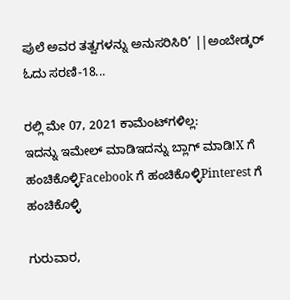ಪುಲೆ ಅವರ ತತ್ವಗಳನ್ನು ಅನುಸರಿಸಿರಿ’ ||ಅಂಬೇಡ್ಕರ್ ಓದು ಸರಣಿ-18...

ರಲ್ಲಿ ಮೇ 07, 2021 ಕಾಮೆಂಟ್‌ಗಳಿಲ್ಲ:
ಇದನ್ನು ಇಮೇಲ್ ಮಾಡಿಇದನ್ನು ಬ್ಲಾಗ್ ಮಾಡಿ!X ಗೆ ಹಂಚಿಕೊಳ್ಳಿFacebook ಗೆ ಹಂಚಿಕೊಳ್ಳಿPinterest ಗೆ ಹಂಚಿಕೊಳ್ಳಿ

ಗುರುವಾರ,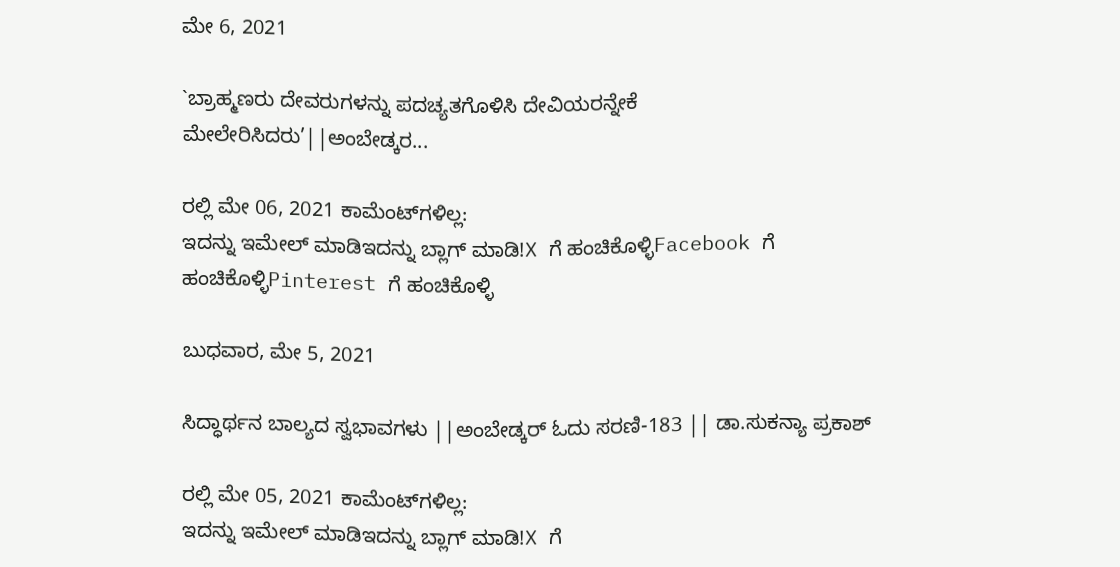ಮೇ 6, 2021

`ಬ್ರಾಹ್ಮಣರು ದೇವರುಗಳನ್ನು ಪದಚ್ಯತಗೊಳಿಸಿ ದೇವಿಯರನ್ನೇಕೆ ಮೇಲೇರಿಸಿದರು’||ಅಂಬೇಡ್ಕರ...

ರಲ್ಲಿ ಮೇ 06, 2021 ಕಾಮೆಂಟ್‌ಗಳಿಲ್ಲ:
ಇದನ್ನು ಇಮೇಲ್ ಮಾಡಿಇದನ್ನು ಬ್ಲಾಗ್ ಮಾಡಿ!X ಗೆ ಹಂಚಿಕೊಳ್ಳಿFacebook ಗೆ ಹಂಚಿಕೊಳ್ಳಿPinterest ಗೆ ಹಂಚಿಕೊಳ್ಳಿ

ಬುಧವಾರ, ಮೇ 5, 2021

ಸಿದ್ಧಾರ್ಥನ ಬಾಲ್ಯದ ಸ್ವಭಾವಗಳು ||ಅಂಬೇಡ್ಕರ್ ಓದು ಸರಣಿ-183 || ಡಾ.ಸುಕನ್ಯಾ ಪ್ರಕಾಶ್

ರಲ್ಲಿ ಮೇ 05, 2021 ಕಾಮೆಂಟ್‌ಗಳಿಲ್ಲ:
ಇದನ್ನು ಇಮೇಲ್ ಮಾಡಿಇದನ್ನು ಬ್ಲಾಗ್ ಮಾಡಿ!X ಗೆ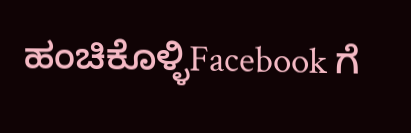ಹಂಚಿಕೊಳ್ಳಿFacebook ಗೆ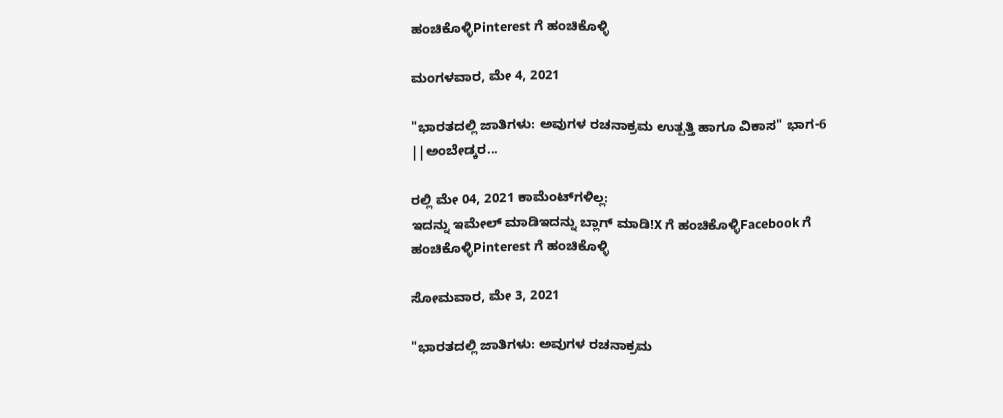ಹಂಚಿಕೊಳ್ಳಿPinterest ಗೆ ಹಂಚಿಕೊಳ್ಳಿ

ಮಂಗಳವಾರ, ಮೇ 4, 2021

"ಭಾರತದಲ್ಲಿ ಜಾತಿಗಳು: ಅವುಗಳ ರಚನಾಕ್ರಮ ಉತ್ಪತ್ತಿ ಹಾಗೂ ವಿಕಾಸ" ಭಾಗ-6 ||ಅಂಬೇಡ್ಕರ...

ರಲ್ಲಿ ಮೇ 04, 2021 ಕಾಮೆಂಟ್‌ಗಳಿಲ್ಲ:
ಇದನ್ನು ಇಮೇಲ್ ಮಾಡಿಇದನ್ನು ಬ್ಲಾಗ್ ಮಾಡಿ!X ಗೆ ಹಂಚಿಕೊಳ್ಳಿFacebook ಗೆ ಹಂಚಿಕೊಳ್ಳಿPinterest ಗೆ ಹಂಚಿಕೊಳ್ಳಿ

ಸೋಮವಾರ, ಮೇ 3, 2021

"ಭಾರತದಲ್ಲಿ ಜಾತಿಗಳು: ಅವುಗಳ ರಚನಾಕ್ರಮ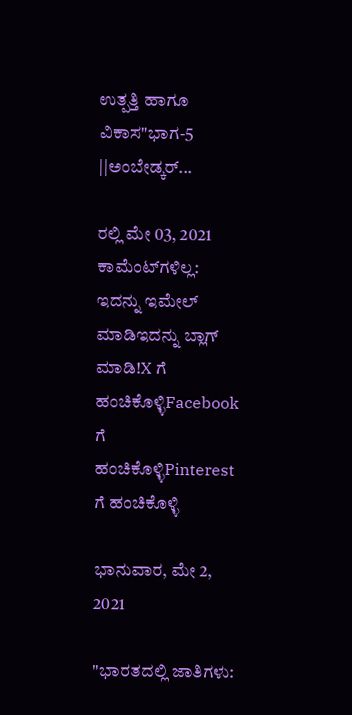ಉತ್ಪತ್ತಿ ಹಾಗೂ ವಿಕಾಸ"ಭಾಗ-5 ||ಅಂಬೇಡ್ಕರ್...

ರಲ್ಲಿ ಮೇ 03, 2021 ಕಾಮೆಂಟ್‌ಗಳಿಲ್ಲ:
ಇದನ್ನು ಇಮೇಲ್ ಮಾಡಿಇದನ್ನು ಬ್ಲಾಗ್ ಮಾಡಿ!X ಗೆ ಹಂಚಿಕೊಳ್ಳಿFacebook ಗೆ ಹಂಚಿಕೊಳ್ಳಿPinterest ಗೆ ಹಂಚಿಕೊಳ್ಳಿ

ಭಾನುವಾರ, ಮೇ 2, 2021

"ಭಾರತದಲ್ಲಿ ಜಾತಿಗಳು: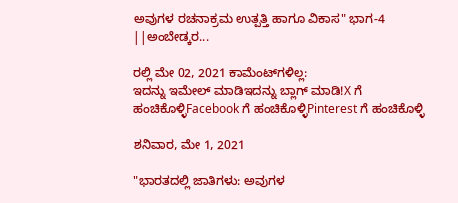ಅವುಗಳ ರಚನಾಕ್ರಮ ಉತ್ಪತ್ತಿ ಹಾಗೂ ವಿಕಾಸ" ಭಾಗ-4 ||ಅಂಬೇಡ್ಕರ...

ರಲ್ಲಿ ಮೇ 02, 2021 ಕಾಮೆಂಟ್‌ಗಳಿಲ್ಲ:
ಇದನ್ನು ಇಮೇಲ್ ಮಾಡಿಇದನ್ನು ಬ್ಲಾಗ್ ಮಾಡಿ!X ಗೆ ಹಂಚಿಕೊಳ್ಳಿFacebook ಗೆ ಹಂಚಿಕೊಳ್ಳಿPinterest ಗೆ ಹಂಚಿಕೊಳ್ಳಿ

ಶನಿವಾರ, ಮೇ 1, 2021

"ಭಾರತದಲ್ಲಿ ಜಾತಿಗಳು: ಅವುಗಳ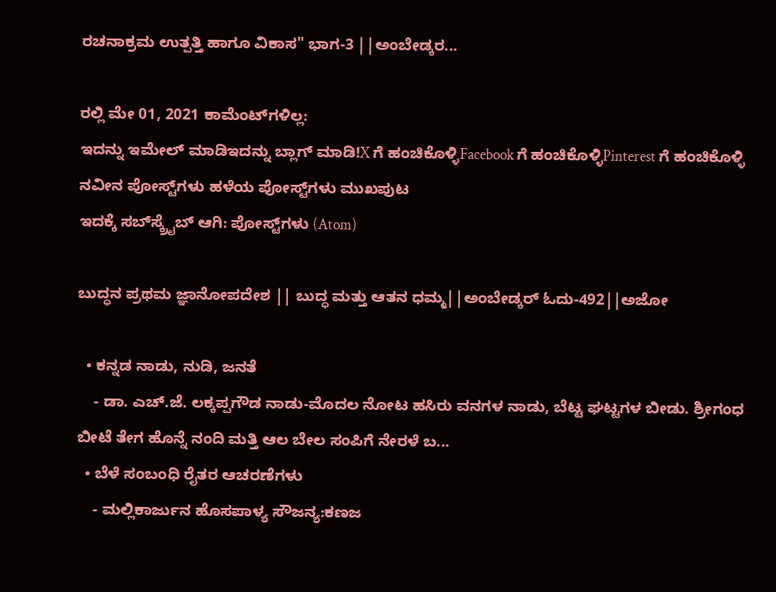ರಚನಾಕ್ರಮ ಉತ್ಪತ್ತಿ ಹಾಗೂ ವಿಕಾಸ" ಭಾಗ-3 ||ಅಂಬೇಡ್ಕರ...

ರಲ್ಲಿ ಮೇ 01, 2021 ಕಾಮೆಂಟ್‌ಗಳಿಲ್ಲ:
ಇದನ್ನು ಇಮೇಲ್ ಮಾಡಿಇದನ್ನು ಬ್ಲಾಗ್ ಮಾಡಿ!X ಗೆ ಹಂಚಿಕೊಳ್ಳಿFacebook ಗೆ ಹಂಚಿಕೊಳ್ಳಿPinterest ಗೆ ಹಂಚಿಕೊಳ್ಳಿ
ನವೀನ ಪೋಸ್ಟ್‌ಗಳು ಹಳೆಯ ಪೋಸ್ಟ್‌ಗಳು ಮುಖಪುಟ
ಇದಕ್ಕೆ ಸಬ್‌ಸ್ಕ್ರೈಬ್‌ ಆಗಿ: ಪೋಸ್ಟ್‌ಗಳು (Atom)

ಬುದ್ಧನ ಪ್ರಥಮ ಜ್ಞಾನೋಪದೇಶ || ಬುದ್ಧ ಮತ್ತು ಆತನ ಧಮ್ಮ||ಅಂಬೇಡ್ಕರ್ ಓದು-492||ಅಜೋ

  • ಕನ್ನಡ ನಾಡು, ನುಡಿ, ಜನತೆ
    - ಡಾ. ಎಚ್.ಜೆ. ಲಕ್ಕಪ್ಪಗೌಡ ನಾಡು-ಮೊದಲ ನೋಟ ಹಸಿರು ವನಗಳ ನಾಡು, ಬೆಟ್ಟ ಘಟ್ಟಗಳ ಬೀಡು. ಶ್ರೀಗಂಧ ಬೀಟೆ ತೇಗ ಹೊನ್ನೆ ನಂದಿ ಮತ್ತಿ ಆಲ ಬೇಲ ಸಂಪಿಗೆ ನೇರಳೆ ಬ...
  • ಬೆಳೆ ಸಂಬಂಧಿ ರೈತರ ಆಚರಣೆಗಳು
    - ಮಲ್ಲಿಕಾರ್ಜುನ ಹೊಸಪಾಳ್ಯ ಸೌಜನ್ಯ:ಕಣಜ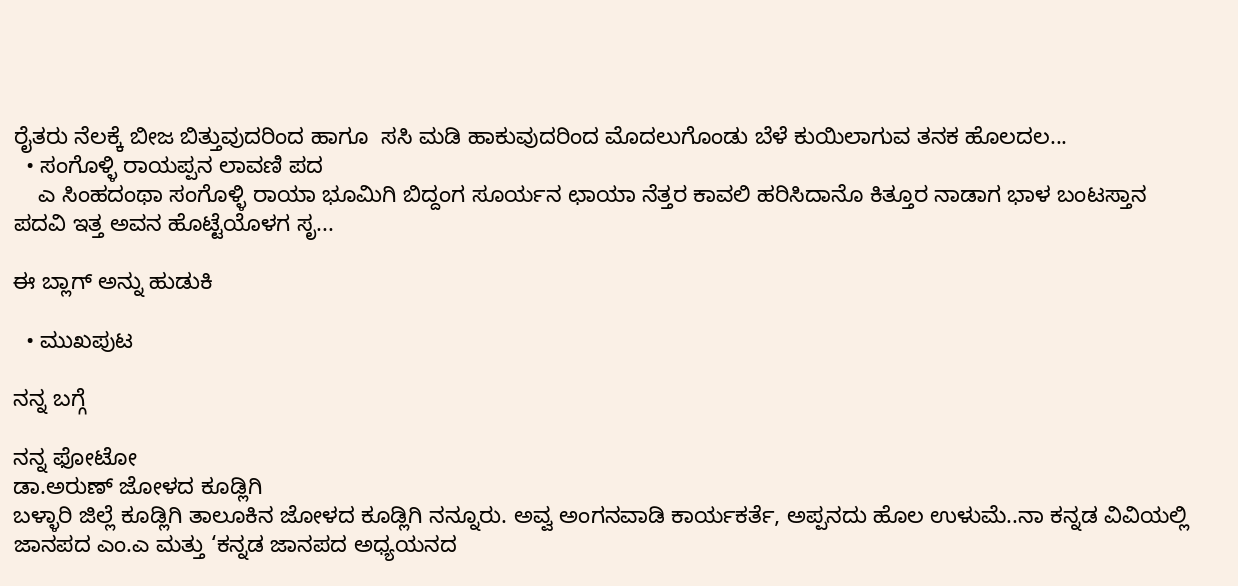ರೈತರು ನೆಲಕ್ಕೆ ಬೀಜ ಬಿತ್ತುವುದರಿಂದ ಹಾಗೂ  ಸಸಿ ಮಡಿ ಹಾಕುವುದರಿಂದ ಮೊದಲುಗೊಂಡು ಬೆಳೆ ಕುಯಿಲಾಗುವ ತನಕ ಹೊಲದಲ...
  • ಸಂಗೊಳ್ಳಿ ರಾಯಪ್ಪನ ಲಾವಣಿ ಪದ
    ಎ ಸಿಂಹದಂಥಾ ಸಂಗೊಳ್ಳಿ ರಾಯಾ ಭೂಮಿಗಿ ಬಿದ್ದಂಗ ಸೂರ್ಯನ ಛಾಯಾ ನೆತ್ತರ ಕಾವಲಿ ಹರಿಸಿದಾನೊ ಕಿತ್ತೂರ ನಾಡಾಗ ಭಾಳ ಬಂಟಸ್ತಾನ ಪದವಿ ಇತ್ತ ಅವನ ಹೊಟ್ಟೆಯೊಳಗ ಸೃ...

ಈ ಬ್ಲಾಗ್ ಅನ್ನು ಹುಡುಕಿ

  • ಮುಖಪುಟ

ನನ್ನ ಬಗ್ಗೆ

ನನ್ನ ಫೋಟೋ
ಡಾ.ಅರುಣ್ ಜೋಳದ ಕೂಡ್ಲಿಗಿ
ಬಳ್ಳಾರಿ ಜಿಲ್ಲೆ ಕೂಡ್ಲಿಗಿ ತಾಲೂಕಿನ ಜೋಳದ ಕೂಡ್ಲಿಗಿ ನನ್ನೂರು. ಅವ್ವ ಅಂಗನವಾಡಿ ಕಾರ್ಯಕರ್ತೆ, ಅಪ್ಪನದು ಹೊಲ ಉಳುಮೆ..ನಾ ಕನ್ನಡ ವಿವಿಯಲ್ಲಿ ಜಾನಪದ ಎಂ.ಎ ಮತ್ತು ‘ಕನ್ನಡ ಜಾನಪದ ಅಧ್ಯಯನದ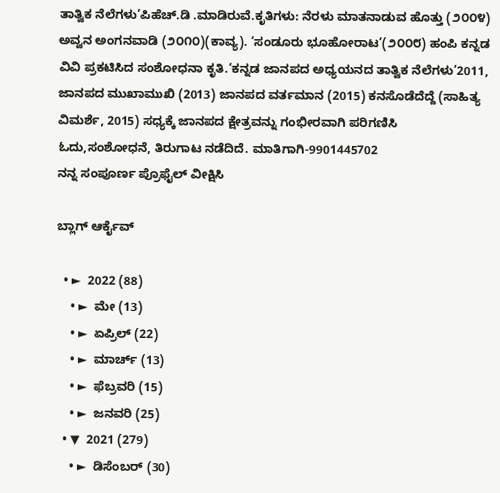ತಾತ್ವಿಕ ನೆಲೆಗಳು’ಪಿಹೆಚ್.ಡಿ .ಮಾಡಿರುವೆ.ಕೃತಿಗಳು: ನೆರಳು ಮಾತನಾಡುವ ಹೊತ್ತು (೨೦೦೪) ಅವ್ವನ ಅಂಗನವಾಡಿ (೨೦೧೦)(ಕಾವ್ಯ). ‘ಸಂಡೂರು ಭೂಹೋರಾಟ’(೨೦೦೮) ಹಂಪಿ ಕನ್ನಡ ವಿವಿ ಪ್ರಕಟಿಸಿದ ಸಂಶೋಧನಾ ಕೃತಿ.‘ಕನ್ನಡ ಜಾನಪದ ಅಧ್ಯಯನದ ತಾತ್ವಿಕ ನೆಲೆಗಳು’2011, ಜಾನಪದ ಮುಖಾಮುಖಿ (2013) ಜಾನಪದ ವರ್ತಮಾನ (2015) ಕನಸೊಡೆದೆದ್ದೆ (ಸಾಹಿತ್ಯ ವಿಮರ್ಶೆ, 2015) ಸಧ್ಯಕ್ಕೆ ಜಾನಪದ ಕ್ಷೇತ್ರವನ್ನು ಗಂಭೀರವಾಗಿ ಪರಿಗಣಿಸಿ ಓದು,ಸಂಶೋಧನೆ, ತಿರುಗಾಟ ನಡೆದಿದೆ. ಮಾತಿಗಾಗಿ-9901445702
ನನ್ನ ಸಂಪೂರ್ಣ ಪ್ರೊಫೈಲ್ ವೀಕ್ಷಿಸಿ

ಬ್ಲಾಗ್ ಆರ್ಕೈವ್

  • ►  2022 (88)
    • ►  ಮೇ (13)
    • ►  ಏಪ್ರಿಲ್ (22)
    • ►  ಮಾರ್ಚ್ (13)
    • ►  ಫೆಬ್ರವರಿ (15)
    • ►  ಜನವರಿ (25)
  • ▼  2021 (279)
    • ►  ಡಿಸೆಂಬರ್ (30)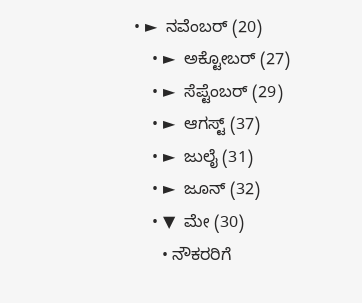• ►  ನವೆಂಬರ್ (20)
    • ►  ಅಕ್ಟೋಬರ್ (27)
    • ►  ಸೆಪ್ಟೆಂಬರ್ (29)
    • ►  ಆಗಸ್ಟ್ (37)
    • ►  ಜುಲೈ (31)
    • ►  ಜೂನ್ (32)
    • ▼  ಮೇ (30)
      • ನೌಕರರಿಗೆ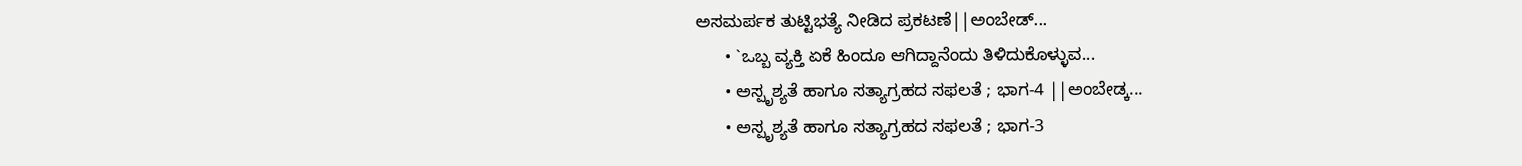ಅಸಮರ್ಪಕ ತುಟ್ಟಿಭತ್ಯೆ ನೀಡಿದ ಪ್ರಕಟಣೆ||ಅಂಬೇಡ್...
      • `ಒಬ್ಬ ವ್ಯಕ್ತಿ ಏಕೆ ಹಿಂದೂ ಆಗಿದ್ದಾನೆಂದು ತಿಳಿದುಕೊಳ್ಳುವ...
      • ಅಸ್ಪೃಶ್ಯತೆ ಹಾಗೂ ಸತ್ಯಾಗ್ರಹದ ಸಫಲತೆ ; ಭಾಗ-4 ||ಅಂಬೇಡ್ಕ...
      • ಅಸ್ಪೃಶ್ಯತೆ ಹಾಗೂ ಸತ್ಯಾಗ್ರಹದ ಸಫಲತೆ ; ಭಾಗ-3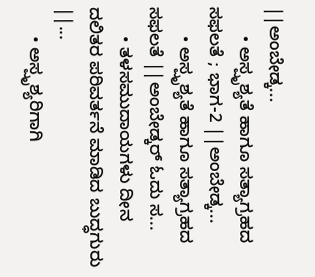||ಅಂಬೇಡ್ಕ...
      • ಅಸ್ಪೃಶ್ಯತೆ ಹಾಗೂ ಸತ್ಯಾಗ್ರಹದ ಸಫಲತೆ ; ಭಾಗ-2 ||ಅಂಬೇಡ್ಕ...
      • ಅಸ್ಪೃಶ್ಯತೆ ಹಾಗೂ ಸತ್ಯಾಗ್ರಹದ ಸಫಲತೆ ||ಅಂಬೇಡ್ಕರ್ ಓದು ಸ...
      • ತಳಸಮುದಾಯಗಳು ದೀನ ದಲಿತರ ಪರಿವರ್ತನೆ ಮಾಡಿದ ಬುದ್ಧಗುರು ||...
      • ಅಸ್ಪೃಶ್ಯರಿಗಾಗಿ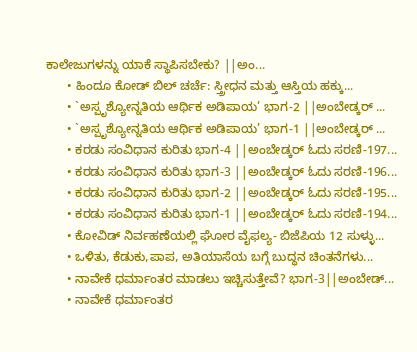ಕಾಲೇಜುಗಳನ್ನು ಯಾಕೆ ಸ್ಥಾಪಿಸಬೇಕು? ||ಅಂ...
      • ಹಿಂದೂ ಕೋಡ್ ಬಿಲ್ ಚರ್ಚೆ: ಸ್ತ್ರೀಧನ ಮತ್ತು ಆಸ್ತಿಯ ಹಕ್ಕು...
      • `ಅಸ್ಪೃಶ್ಯೋನ್ನತಿಯ ಆರ್ಥಿಕ ಅಡಿಪಾಯ’ ಭಾಗ-2 ||ಅಂಬೇಡ್ಕರ್ ...
      • `ಅಸ್ಪೃಶ್ಯೋನ್ನತಿಯ ಆರ್ಥಿಕ ಅಡಿಪಾಯ’ ಭಾಗ-1 ||ಅಂಬೇಡ್ಕರ್ ...
      • ಕರಡು ಸಂವಿಧಾನ ಕುರಿತು ಭಾಗ-4 ||ಅಂಬೇಡ್ಕರ್ ಓದು ಸರಣಿ-197...
      • ಕರಡು ಸಂವಿಧಾನ ಕುರಿತು ಭಾಗ-3 ||ಅಂಬೇಡ್ಕರ್ ಓದು ಸರಣಿ-196...
      • ಕರಡು ಸಂವಿಧಾನ ಕುರಿತು ಭಾಗ-2 ||ಅಂಬೇಡ್ಕರ್ ಓದು ಸರಣಿ-195...
      • ಕರಡು ಸಂವಿಧಾನ ಕುರಿತು ಭಾಗ-1 ||ಅಂಬೇಡ್ಕರ್ ಓದು ಸರಣಿ-194...
      • ಕೋವಿಡ್ ನಿರ್ವಹಣೆಯಲ್ಲಿ ಘೋರ ವೈಫಲ್ಯ- ಬಿಜೆಪಿಯ 12 ಸುಳ್ಳು...
      • ಒಳಿತು, ಕೆಡುಕು,ಪಾಪ, ಅತಿಯಾಸೆಯ ಬಗ್ಗೆ ಬುದ್ಧನ ಚಿಂತನೆಗಳು...
      • ನಾವೇಕೆ ಧರ್ಮಾಂತರ ಮಾಡಲು ಇಚ್ಚಿಸುತ್ತೇವೆ? ಭಾಗ-3||ಅಂಬೇಡ್...
      • ನಾವೇಕೆ ಧರ್ಮಾಂತರ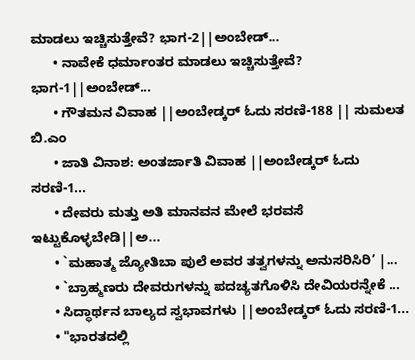ಮಾಡಲು ಇಚ್ಚಿಸುತ್ತೇವೆ? ಭಾಗ-2||ಅಂಬೇಡ್...
      • ನಾವೇಕೆ ಧರ್ಮಾಂತರ ಮಾಡಲು ಇಚ್ಚಿಸುತ್ತೇವೆ? ಭಾಗ-1||ಅಂಬೇಡ್...
      • ಗೌತಮನ ವಿವಾಹ ||ಅಂಬೇಡ್ಕರ್ ಓದು ಸರಣಿ-188 || ಸುಮಲತ ಬಿ.ಎಂ
      • ಜಾತಿ ವಿನಾಶ: ಅಂತರ್ಜಾತಿ ವಿವಾಹ ||ಅಂಬೇಡ್ಕರ್ ಓದು ಸರಣಿ-1...
      • ದೇವರು ಮತ್ತು ಅತಿ ಮಾನವನ ಮೇಲೆ ಭರವಸೆ ಇಟ್ಟುಕೊಳ್ಳಬೇಡಿ||ಅ...
      • `ಮಹಾತ್ಮ ಜ್ಯೋತಿಬಾ ಪುಲೆ ಅವರ ತತ್ವಗಳನ್ನು ಅನುಸರಿಸಿರಿ’ |...
      • `ಬ್ರಾಹ್ಮಣರು ದೇವರುಗಳನ್ನು ಪದಚ್ಯತಗೊಳಿಸಿ ದೇವಿಯರನ್ನೇಕೆ ...
      • ಸಿದ್ಧಾರ್ಥನ ಬಾಲ್ಯದ ಸ್ವಭಾವಗಳು ||ಅಂಬೇಡ್ಕರ್ ಓದು ಸರಣಿ-1...
      • "ಭಾರತದಲ್ಲಿ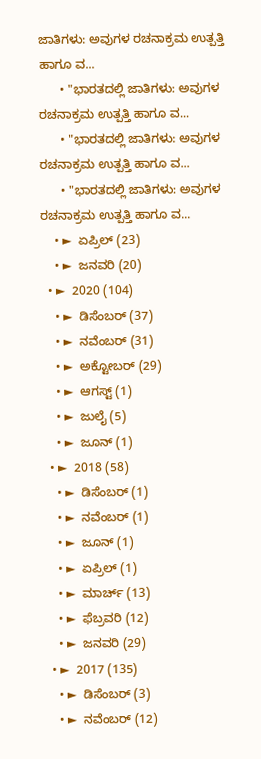ಜಾತಿಗಳು: ಅವುಗಳ ರಚನಾಕ್ರಮ ಉತ್ಪತ್ತಿ ಹಾಗೂ ವ...
      • "ಭಾರತದಲ್ಲಿ ಜಾತಿಗಳು: ಅವುಗಳ ರಚನಾಕ್ರಮ ಉತ್ಪತ್ತಿ ಹಾಗೂ ವ...
      • "ಭಾರತದಲ್ಲಿ ಜಾತಿಗಳು: ಅವುಗಳ ರಚನಾಕ್ರಮ ಉತ್ಪತ್ತಿ ಹಾಗೂ ವ...
      • "ಭಾರತದಲ್ಲಿ ಜಾತಿಗಳು: ಅವುಗಳ ರಚನಾಕ್ರಮ ಉತ್ಪತ್ತಿ ಹಾಗೂ ವ...
    • ►  ಏಪ್ರಿಲ್ (23)
    • ►  ಜನವರಿ (20)
  • ►  2020 (104)
    • ►  ಡಿಸೆಂಬರ್ (37)
    • ►  ನವೆಂಬರ್ (31)
    • ►  ಅಕ್ಟೋಬರ್ (29)
    • ►  ಆಗಸ್ಟ್ (1)
    • ►  ಜುಲೈ (5)
    • ►  ಜೂನ್ (1)
  • ►  2018 (58)
    • ►  ಡಿಸೆಂಬರ್ (1)
    • ►  ನವೆಂಬರ್ (1)
    • ►  ಜೂನ್ (1)
    • ►  ಏಪ್ರಿಲ್ (1)
    • ►  ಮಾರ್ಚ್ (13)
    • ►  ಫೆಬ್ರವರಿ (12)
    • ►  ಜನವರಿ (29)
  • ►  2017 (135)
    • ►  ಡಿಸೆಂಬರ್ (3)
    • ►  ನವೆಂಬರ್ (12)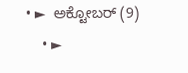• ►  ಅಕ್ಟೋಬರ್ (9)
    • ►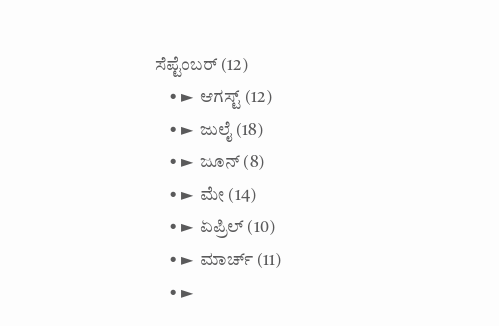ಸೆಪ್ಟೆಂಬರ್ (12)
    • ►  ಆಗಸ್ಟ್ (12)
    • ►  ಜುಲೈ (18)
    • ►  ಜೂನ್ (8)
    • ►  ಮೇ (14)
    • ►  ಏಪ್ರಿಲ್ (10)
    • ►  ಮಾರ್ಚ್ (11)
    • ►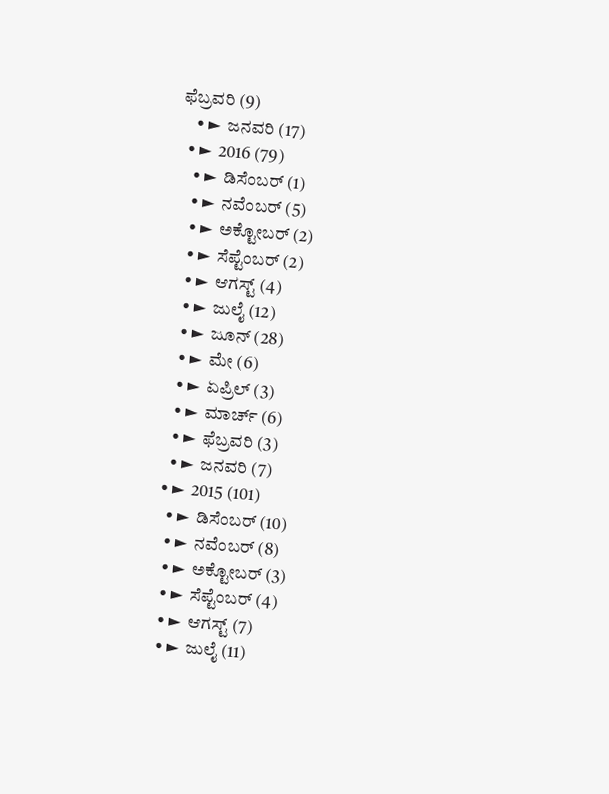ಫೆಬ್ರವರಿ (9)
    • ►  ಜನವರಿ (17)
  • ►  2016 (79)
    • ►  ಡಿಸೆಂಬರ್ (1)
    • ►  ನವೆಂಬರ್ (5)
    • ►  ಅಕ್ಟೋಬರ್ (2)
    • ►  ಸೆಪ್ಟೆಂಬರ್ (2)
    • ►  ಆಗಸ್ಟ್ (4)
    • ►  ಜುಲೈ (12)
    • ►  ಜೂನ್ (28)
    • ►  ಮೇ (6)
    • ►  ಏಪ್ರಿಲ್ (3)
    • ►  ಮಾರ್ಚ್ (6)
    • ►  ಫೆಬ್ರವರಿ (3)
    • ►  ಜನವರಿ (7)
  • ►  2015 (101)
    • ►  ಡಿಸೆಂಬರ್ (10)
    • ►  ನವೆಂಬರ್ (8)
    • ►  ಅಕ್ಟೋಬರ್ (3)
    • ►  ಸೆಪ್ಟೆಂಬರ್ (4)
    • ►  ಆಗಸ್ಟ್ (7)
    • ►  ಜುಲೈ (11)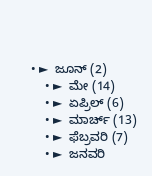• ►  ಜೂನ್ (2)
    • ►  ಮೇ (14)
    • ►  ಏಪ್ರಿಲ್ (6)
    • ►  ಮಾರ್ಚ್ (13)
    • ►  ಫೆಬ್ರವರಿ (7)
    • ►  ಜನವರಿ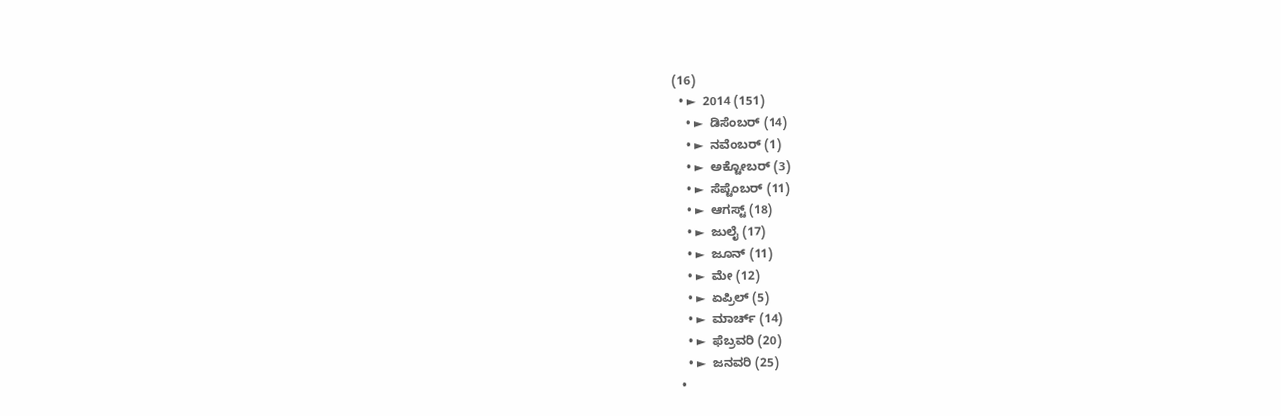(16)
  • ►  2014 (151)
    • ►  ಡಿಸೆಂಬರ್ (14)
    • ►  ನವೆಂಬರ್ (1)
    • ►  ಅಕ್ಟೋಬರ್ (3)
    • ►  ಸೆಪ್ಟೆಂಬರ್ (11)
    • ►  ಆಗಸ್ಟ್ (18)
    • ►  ಜುಲೈ (17)
    • ►  ಜೂನ್ (11)
    • ►  ಮೇ (12)
    • ►  ಏಪ್ರಿಲ್ (5)
    • ►  ಮಾರ್ಚ್ (14)
    • ►  ಫೆಬ್ರವರಿ (20)
    • ►  ಜನವರಿ (25)
  •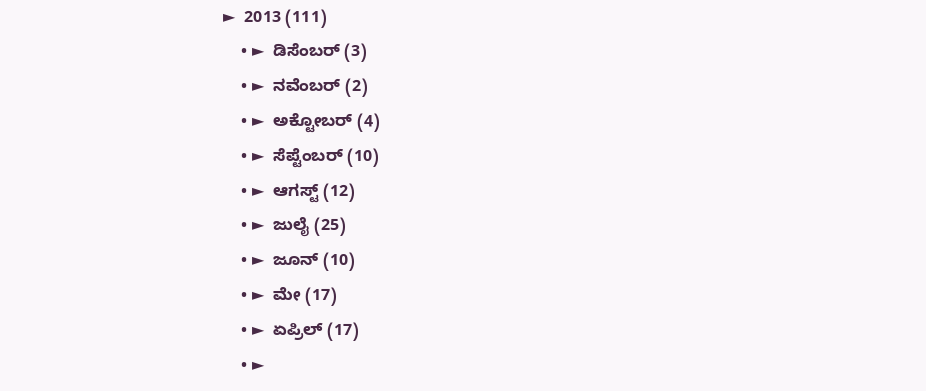►  2013 (111)
    • ►  ಡಿಸೆಂಬರ್ (3)
    • ►  ನವೆಂಬರ್ (2)
    • ►  ಅಕ್ಟೋಬರ್ (4)
    • ►  ಸೆಪ್ಟೆಂಬರ್ (10)
    • ►  ಆಗಸ್ಟ್ (12)
    • ►  ಜುಲೈ (25)
    • ►  ಜೂನ್ (10)
    • ►  ಮೇ (17)
    • ►  ಏಪ್ರಿಲ್ (17)
    • ►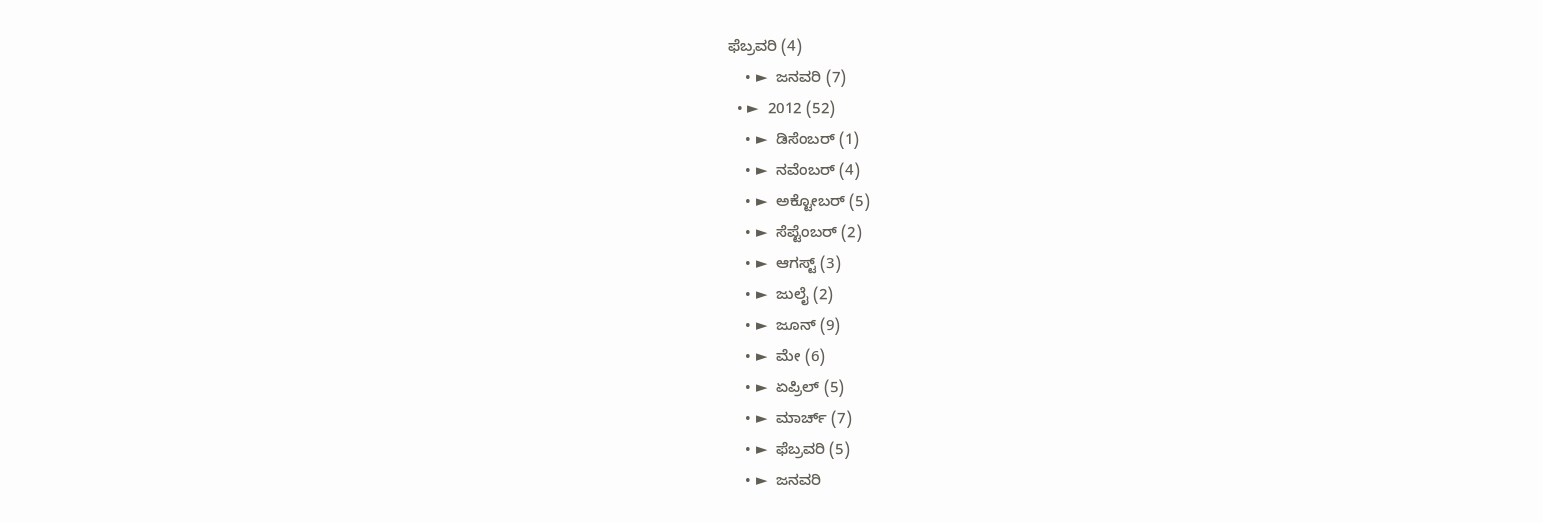ಫೆಬ್ರವರಿ (4)
    • ►  ಜನವರಿ (7)
  • ►  2012 (52)
    • ►  ಡಿಸೆಂಬರ್ (1)
    • ►  ನವೆಂಬರ್ (4)
    • ►  ಅಕ್ಟೋಬರ್ (5)
    • ►  ಸೆಪ್ಟೆಂಬರ್ (2)
    • ►  ಆಗಸ್ಟ್ (3)
    • ►  ಜುಲೈ (2)
    • ►  ಜೂನ್ (9)
    • ►  ಮೇ (6)
    • ►  ಏಪ್ರಿಲ್ (5)
    • ►  ಮಾರ್ಚ್ (7)
    • ►  ಫೆಬ್ರವರಿ (5)
    • ►  ಜನವರಿ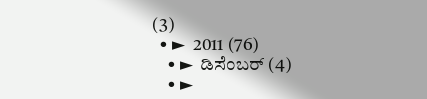(3)
  • ►  2011 (76)
    • ►  ಡಿಸೆಂಬರ್ (4)
    • ►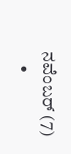ನವೆಂಬರ್ (7)
    •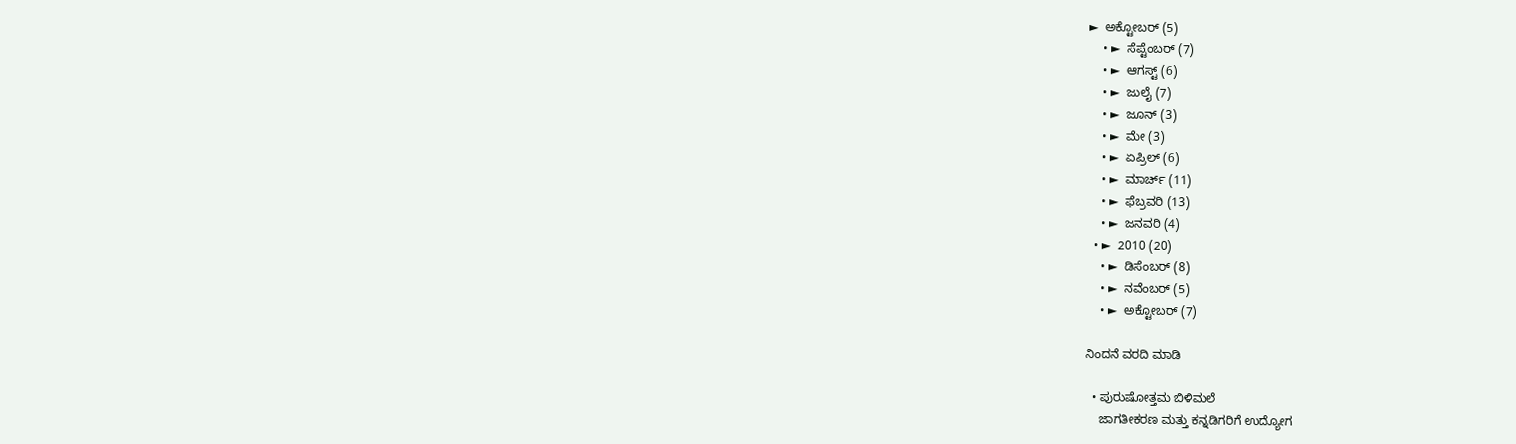►  ಅಕ್ಟೋಬರ್ (5)
    • ►  ಸೆಪ್ಟೆಂಬರ್ (7)
    • ►  ಆಗಸ್ಟ್ (6)
    • ►  ಜುಲೈ (7)
    • ►  ಜೂನ್ (3)
    • ►  ಮೇ (3)
    • ►  ಏಪ್ರಿಲ್ (6)
    • ►  ಮಾರ್ಚ್ (11)
    • ►  ಫೆಬ್ರವರಿ (13)
    • ►  ಜನವರಿ (4)
  • ►  2010 (20)
    • ►  ಡಿಸೆಂಬರ್ (8)
    • ►  ನವೆಂಬರ್ (5)
    • ►  ಅಕ್ಟೋಬರ್ (7)

ನಿಂದನೆ ವರದಿ ಮಾಡಿ

  • ಪುರುಷೋತ್ತಮ ಬಿಳಿಮಲೆ
    ಜಾಗತೀಕರಣ ಮತ್ತು ಕನ್ನಡಿಗರಿಗೆ ಉದ್ಯೋಗ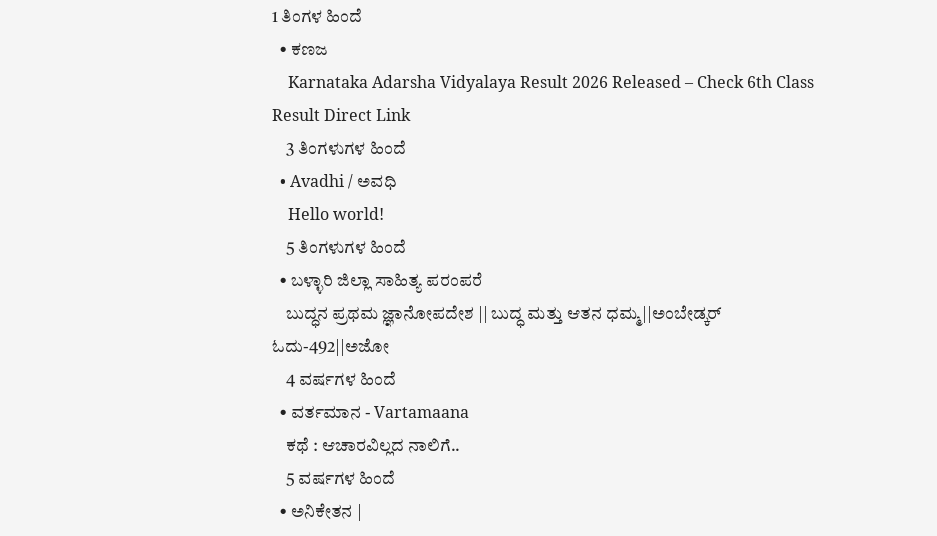1 ತಿಂಗಳ ಹಿಂದೆ
  • ಕಣಜ
    Karnataka Adarsha Vidyalaya Result 2026 Released – Check 6th Class Result Direct Link
    3 ತಿಂಗಳುಗಳ ಹಿಂದೆ
  • Avadhi / ಅವಧಿ
    Hello world!
    5 ತಿಂಗಳುಗಳ ಹಿಂದೆ
  • ಬಳ್ಳಾರಿ ಜಿಲ್ಲಾ ಸಾಹಿತ್ಯ ಪರಂಪರೆ
    ಬುದ್ಧನ ಪ್ರಥಮ ಜ್ಞಾನೋಪದೇಶ || ಬುದ್ಧ ಮತ್ತು ಆತನ ಧಮ್ಮ||ಅಂಬೇಡ್ಕರ್ ಓದು-492||ಅಜೋ
    4 ವರ್ಷಗಳ ಹಿಂದೆ
  • ವರ್ತಮಾನ - Vartamaana
    ಕಥೆ : ಆಚಾರವಿಲ್ಲದ ನಾಲಿಗೆ..
    5 ವರ್ಷಗಳ ಹಿಂದೆ
  • ಅನಿಕೇತನ |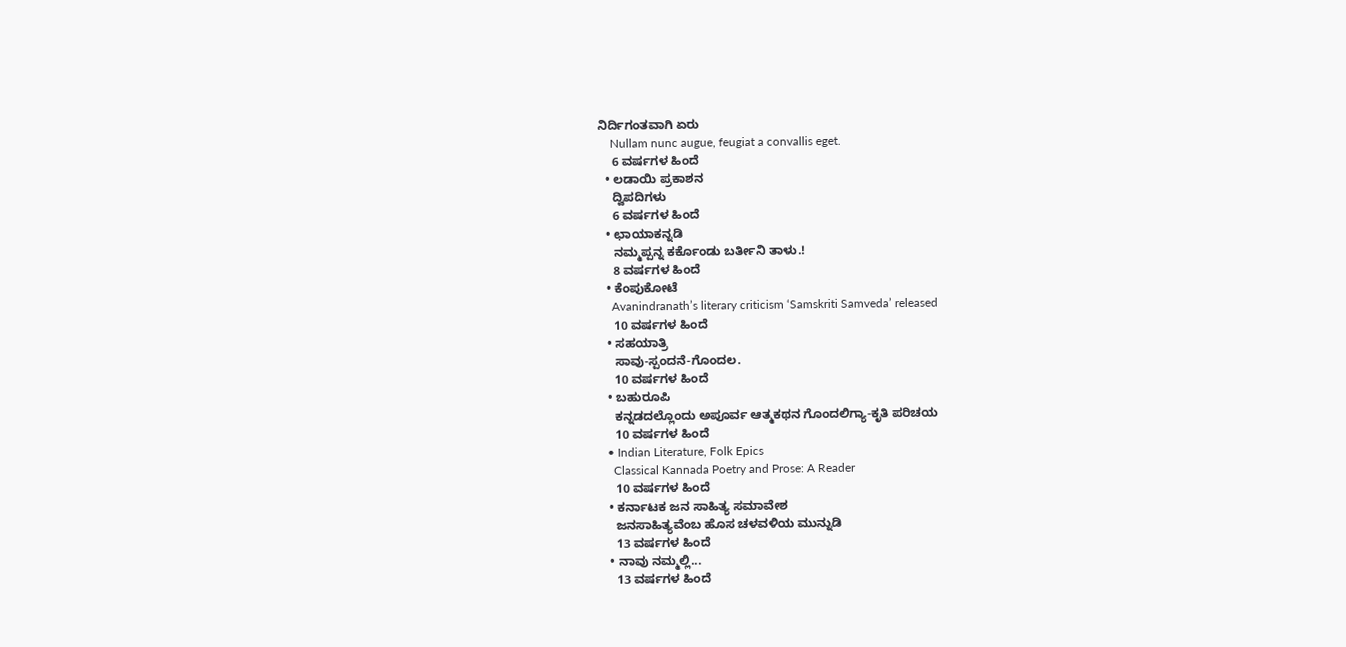ನಿರ್ದಿಗಂತವಾಗಿ ಏರು
    Nullam nunc augue, feugiat a convallis eget.
    6 ವರ್ಷಗಳ ಹಿಂದೆ
  • ಲಡಾಯಿ ಪ್ರಕಾಶನ
    ದ್ವಿಪದಿಗಳು
    6 ವರ್ಷಗಳ ಹಿಂದೆ
  • ಛಾಯಾಕನ್ನಡಿ
    ನಮ್ಮಪ್ಪನ್ನ ಕರ್ಕೊಂಡು ಬರ್ತೀನಿ ತಾಳು.!
    8 ವರ್ಷಗಳ ಹಿಂದೆ
  • ಕೆಂಪುಕೋಟೆ
    Avanindranath’s literary criticism ‘Samskriti Samveda’ released
    10 ವರ್ಷಗಳ ಹಿಂದೆ
  • ಸಹಯಾತ್ರಿ
    ಸಾವು-ಸ್ಪಂದನೆ-ಗೊಂದಲ.
    10 ವರ್ಷಗಳ ಹಿಂದೆ
  • ಬಹುರೂಪಿ
    ಕನ್ನಡದಲ್ಲೊಂದು ಅಪೂರ್ವ ಆತ್ಮಕಥನ ಗೊಂದಲಿಗ್ಯಾ-ಕೃತಿ ಪರಿಚಯ
    10 ವರ್ಷಗಳ ಹಿಂದೆ
  • Indian Literature, Folk Epics
    Classical Kannada Poetry and Prose: A Reader
    10 ವರ್ಷಗಳ ಹಿಂದೆ
  • ಕರ್ನಾಟಕ ಜನ ಸಾಹಿತ್ಯ ಸಮಾವೇಶ
    ಜನಸಾಹಿತ್ಯವೆಂಬ ಹೊಸ ಚಳವಳಿಯ ಮುನ್ನುಡಿ
    13 ವರ್ಷಗಳ ಹಿಂದೆ
  • ನಾವು ನಮ್ಮಲ್ಲಿ...
    13 ವರ್ಷಗಳ ಹಿಂದೆ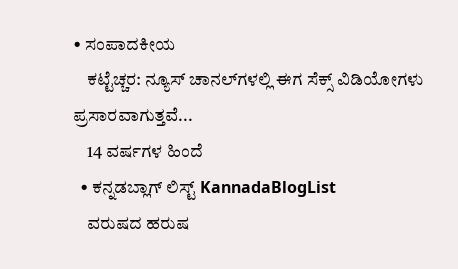• ಸಂಪಾದಕೀಯ
    ಕಟ್ಟೆಚ್ಚರ: ನ್ಯೂಸ್ ಚಾನಲ್‌ಗಳಲ್ಲಿ ಈಗ ಸೆಕ್ಸ್ ವಿಡಿಯೋಗಳು ಪ್ರಸಾರವಾಗುತ್ತವೆ...
    14 ವರ್ಷಗಳ ಹಿಂದೆ
  • ಕನ್ನಡಬ್ಲಾಗ್ ಲಿಸ್ಟ್ KannadaBlogList
    ವರುಷದ ಹರುಷ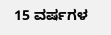15 ವರ್ಷಗಳ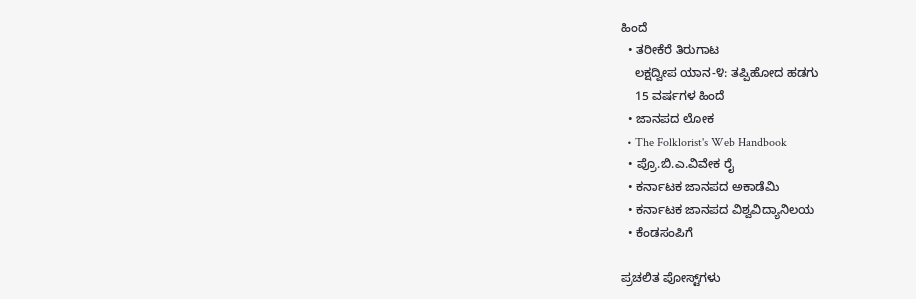ಹಿಂದೆ
  • ತರೀಕೆರೆ ತಿರುಗಾಟ
    ಲಕ್ಷದ್ವೀಪ ಯಾನ-೪: ತಪ್ಪಿಹೋದ ಹಡಗು
    15 ವರ್ಷಗಳ ಹಿಂದೆ
  • ಜಾನಪದ ಲೋಕ
  • The Folklorist's Web Handbook
  • ಪ್ರೊ.ಬಿ.ಎ.ವಿವೇಕ ರೈ
  • ಕರ್ನಾಟಕ ಜಾನಪದ ಅಕಾಡೆಮಿ
  • ಕರ್ನಾಟಕ ಜಾನಪದ ವಿಶ್ವವಿದ್ಯಾನಿಲಯ
  • ಕೆಂಡಸಂಪಿಗೆ

ಪ್ರಚಲಿತ ಪೋಸ್ಟ್‌ಗಳು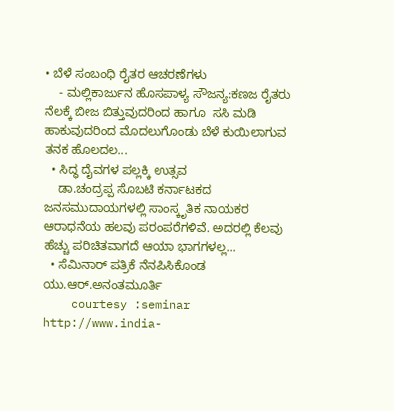• ಬೆಳೆ ಸಂಬಂಧಿ ರೈತರ ಆಚರಣೆಗಳು
    - ಮಲ್ಲಿಕಾರ್ಜುನ ಹೊಸಪಾಳ್ಯ ಸೌಜನ್ಯ:ಕಣಜ ರೈತರು ನೆಲಕ್ಕೆ ಬೀಜ ಬಿತ್ತುವುದರಿಂದ ಹಾಗೂ  ಸಸಿ ಮಡಿ ಹಾಕುವುದರಿಂದ ಮೊದಲುಗೊಂಡು ಬೆಳೆ ಕುಯಿಲಾಗುವ ತನಕ ಹೊಲದಲ...
  • ಸಿದ್ಧ ದೈವಗಳ ಪಲ್ಲಕ್ಕಿ ಉತ್ಸವ
    ಡಾ.ಚಂದ್ರಪ್ಪ ಸೊಬಟಿ ಕರ್ನಾಟಕದ ಜನಸಮುದಾಯಗಳಲ್ಲಿ ಸಾಂಸ್ಕೃತಿಕ ನಾಯಕರ ಆರಾಧನೆಯ ಹಲವು ಪರಂಪರೆಗಳಿವೆ. ಅದರಲ್ಲಿ ಕೆಲವು ಹೆಚ್ಚು ಪರಿಚಿತವಾಗದೆ ಆಯಾ ಭಾಗಗಳಲ್ಲ...
  • ಸೆಮಿನಾರ್ ಪತ್ರಿಕೆ ನೆನಪಿಸಿಕೊಂಡ ಯು.ಆರ್.ಅನಂತಮೂರ್ತಿ
    courtesy :seminar http://www.india-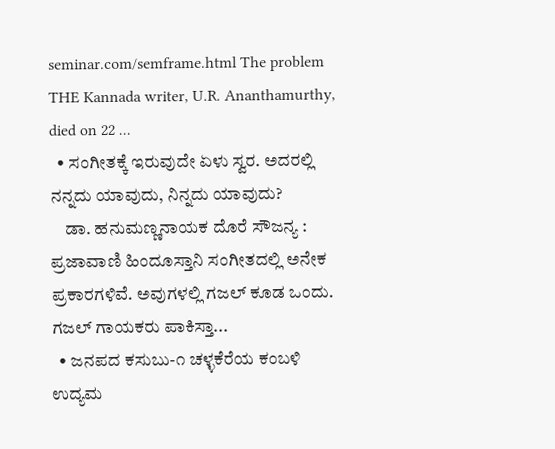seminar.com/semframe.html The problem THE Kannada writer, U.R. Ananthamurthy, died on 22 ...
  • ಸಂಗೀತಕ್ಕೆ ಇರುವುದೇ ಏಳು ಸ್ವರ. ಅದರಲ್ಲಿ ನನ್ನದು ಯಾವುದು, ನಿನ್ನದು ಯಾವುದು?
    ಡಾ. ಹನುಮಣ್ಣನಾಯಕ ದೊರೆ ಸೌಜನ್ಯ : ಪ್ರಜಾವಾಣಿ ಹಿಂದೂಸ್ತಾನಿ ಸಂಗೀತದಲ್ಲಿ ಅನೇಕ ಪ್ರಕಾರಗಳಿವೆ. ಅವುಗಳಲ್ಲಿ ಗಜಲ್ ಕೂಡ ಒಂದು. ಗಜಲ್ ಗಾಯಕರು ಪಾಕಿಸ್ತಾ...
  • ಜನಪದ ಕಸುಬು-೧ ಚಳ್ಳಕೆರೆಯ ಕಂಬಳಿ ಉದ್ಯಮ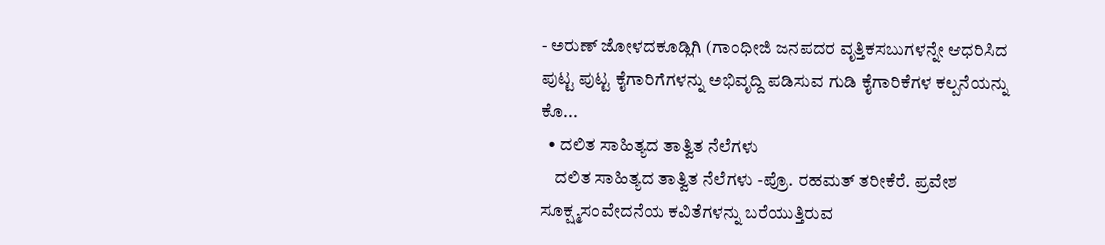- ಅರುಣ್ ಜೋಳದಕೂಡ್ಲಿಗಿ (ಗಾಂಧೀಜಿ ಜನಪದರ ವೃತ್ತಿಕಸಬುಗಳನ್ನೇ ಆಧರಿಸಿದ ಪುಟ್ಟ ಪುಟ್ಟ ಕೈಗಾರಿಗೆಗಳನ್ನು ಅಭಿವೃದ್ದಿ ಪಡಿಸುವ ಗುಡಿ ಕೈಗಾರಿಕೆಗಳ ಕಲ್ಪನೆಯನ್ನು ಕೊ...
  • ದಲಿತ ಸಾಹಿತ್ಯದ ತಾತ್ವಿತ ನೆಲೆಗಳು
    ದಲಿತ ಸಾಹಿತ್ಯದ ತಾತ್ವಿತ ನೆಲೆಗಳು -ಪ್ರೊ. ರಹಮತ್ ತರೀಕೆರೆ. ಪ್ರವೇಶ ಸೂಕ್ಷ್ಮಸಂವೇದನೆಯ ಕವಿತೆಗಳನ್ನು ಬರೆಯುತ್ತಿರುವ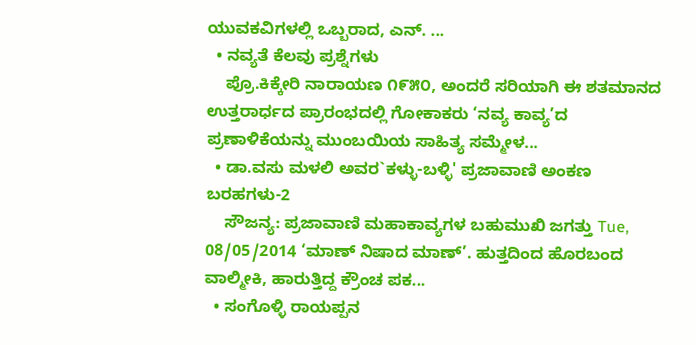ಯುವಕವಿಗಳಲ್ಲಿ ಒಬ್ಬರಾದ, ಎನ್. ...
  • ನವ್ಯತೆ ಕೆಲವು ಪ್ರಶ್ನೆಗಳು
    ಪ್ರೊ.ಕಿಕ್ಕೇರಿ ನಾರಾಯಣ ೧೯೫೦, ಅಂದರೆ ಸರಿಯಾಗಿ ಈ ಶತಮಾನದ ಉತ್ತರಾರ್ಧದ ಪ್ರಾರಂಭದಲ್ಲಿ ಗೋಕಾಕರು ‘ನವ್ಯ ಕಾವ್ಯ’ದ ಪ್ರಣಾಳಿಕೆಯನ್ನು ಮುಂಬಯಿಯ ಸಾಹಿತ್ಯ ಸಮ್ಮೇಳ...
  • ಡಾ.ವಸು ಮಳಲಿ ಅವರ`ಕಳ್ಳು-ಬಳ್ಳಿ' ಪ್ರಜಾವಾಣಿ ಅಂಕಣ ಬರಹಗಳು-2
    ಸೌಜನ್ಯ: ಪ್ರಜಾವಾಣಿ ಮಹಾಕಾವ್ಯಗಳ ಬಹುಮುಖಿ ಜಗತ್ತು Tue, 08/05/2014 ‘ಮಾಣ್ ನಿಷಾದ ಮಾಣ್’. ಹುತ್ತದಿಂದ ಹೊರಬಂದ ವಾಲ್ಮೀಕಿ, ಹಾರುತ್ತಿದ್ದ ಕ್ರೌಂಚ ಪಕ...
  • ಸಂಗೊಳ್ಳಿ ರಾಯಪ್ಪನ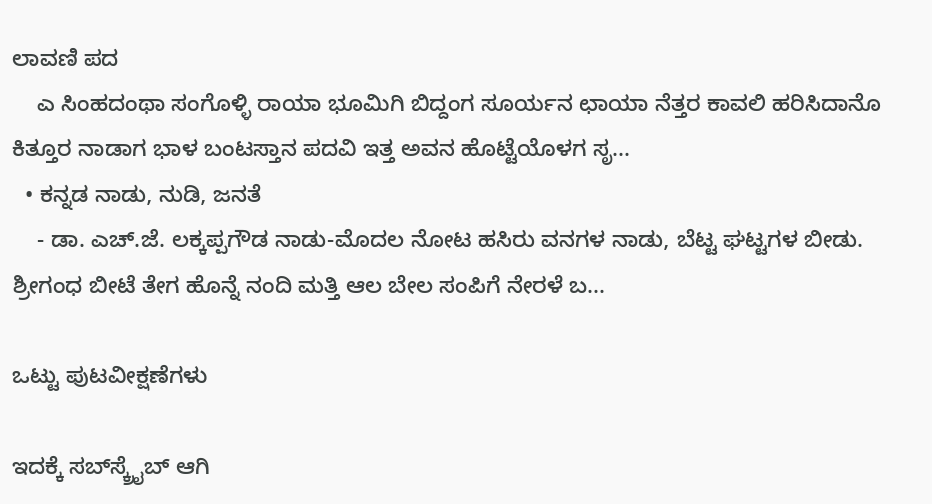ಲಾವಣಿ ಪದ
    ಎ ಸಿಂಹದಂಥಾ ಸಂಗೊಳ್ಳಿ ರಾಯಾ ಭೂಮಿಗಿ ಬಿದ್ದಂಗ ಸೂರ್ಯನ ಛಾಯಾ ನೆತ್ತರ ಕಾವಲಿ ಹರಿಸಿದಾನೊ ಕಿತ್ತೂರ ನಾಡಾಗ ಭಾಳ ಬಂಟಸ್ತಾನ ಪದವಿ ಇತ್ತ ಅವನ ಹೊಟ್ಟೆಯೊಳಗ ಸೃ...
  • ಕನ್ನಡ ನಾಡು, ನುಡಿ, ಜನತೆ
    - ಡಾ. ಎಚ್.ಜೆ. ಲಕ್ಕಪ್ಪಗೌಡ ನಾಡು-ಮೊದಲ ನೋಟ ಹಸಿರು ವನಗಳ ನಾಡು, ಬೆಟ್ಟ ಘಟ್ಟಗಳ ಬೀಡು. ಶ್ರೀಗಂಧ ಬೀಟೆ ತೇಗ ಹೊನ್ನೆ ನಂದಿ ಮತ್ತಿ ಆಲ ಬೇಲ ಸಂಪಿಗೆ ನೇರಳೆ ಬ...

ಒಟ್ಟು ಪುಟವೀಕ್ಷಣೆಗಳು

ಇದಕ್ಕೆ ಸಬ್‌ಸ್ಕ್ರೈಬ್‌ ಆಗಿ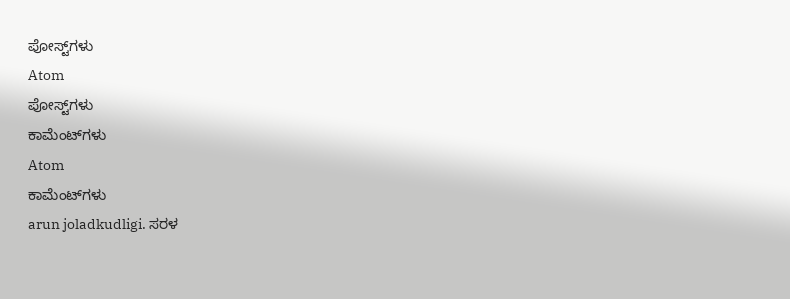ಪೋಸ್ಟ್‌ಗಳು
Atom
ಪೋಸ್ಟ್‌ಗಳು
ಕಾಮೆಂಟ್‌ಗಳು
Atom
ಕಾಮೆಂಟ್‌ಗಳು
arun joladkudligi. ಸರಳ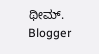ಥೀಮ್. Blogger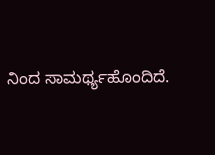ನಿಂದ ಸಾಮರ್ಥ್ಯಹೊಂದಿದೆ.